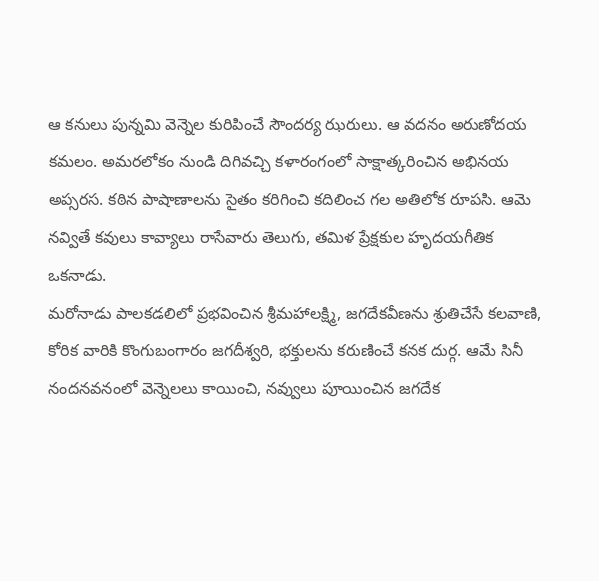ఆ కనులు పున్నమి వెన్నెల కురిపించే సౌందర్య ఝరులు. ఆ వదనం అరుణోదయ కమలం. అమరలోకం నుండి దిగివచ్చి కళారంగంలో సాక్షాత్కరించిన అభినయ అప్సరస. కఠిన పాషాణాలను సైతం కరిగించి కదిలించ గల అతిలోక రూపసి. ఆమె నవ్వితే కవులు కావ్యాలు రాసేవారు తెలుగు, తమిళ ప్రేక్షకుల హృదయగీతిక ఒకనాడు.
మరోనాడు పాలకడలిలో ప్రభవించిన శ్రీమహాలక్ష్మి, జగదేకవీణను శ్రుతిచేసే కలవాణి, కోరిక వారికి కొంగుబంగారం జగదీశ్వరి, భక్తులను కరుణించే కనక దుర్గ. ఆమే సినీ నందనవనంలో వెన్నెలలు కాయించి, నవ్వులు పూయించిన జగదేక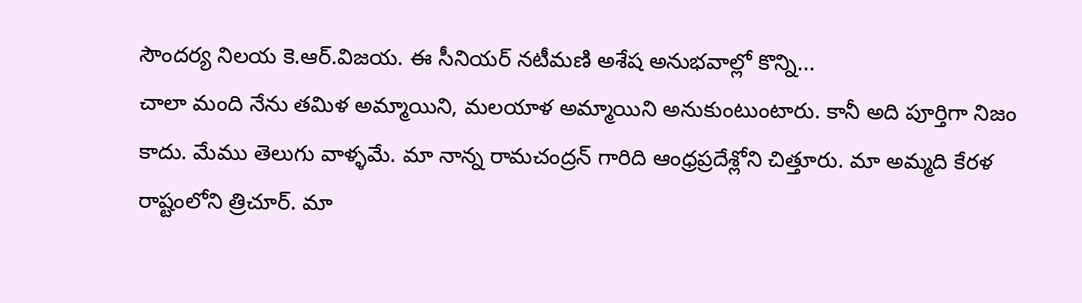సౌందర్య నిలయ కె.ఆర్.విజయ. ఈ సీనియర్ నటీమణి అశేష అనుభవాల్లో కొన్ని...
చాలా మంది నేను తమిళ అమ్మాయిని, మలయాళ అమ్మాయిని అనుకుంటుంటారు. కానీ అది పూర్తిగా నిజం కాదు. మేము తెలుగు వాళ్ళమే. మా నాన్న రామచంద్రన్ గారిది ఆంధ్రప్రదేశ్లోని చిత్తూరు. మా అమ్మది కేరళ రాష్టంలోని త్రిచూర్. మా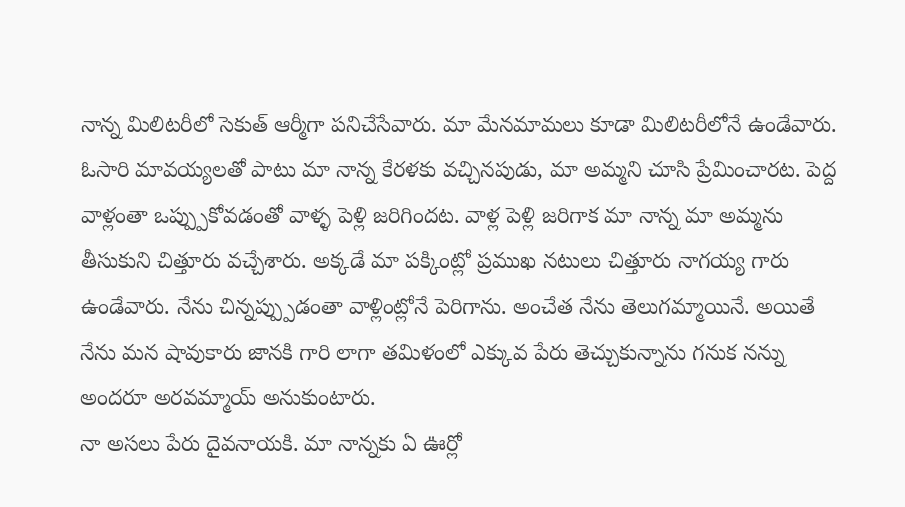నాన్న మిలిటరీలో సెకుత్ ఆర్మీగా పనిచేసేవారు. మా మేనమామలు కూడా మిలిటరీలోనే ఉండేవారు. ఓసారి మావయ్యలతో పాటు మా నాన్న కేరళకు వచ్చినపుడు, మా అమ్మని చూసి ప్రేమించారట. పెద్ద వాళ్లంతా ఒప్ప్పుకోవడంతో వాళ్ళ పెళ్లి జరిగిందట. వాళ్ల పెళ్లి జరిగాక మా నాన్న మా అమ్మను తీసుకుని చిత్తూరు వచ్చేశారు. అక్కడే మా పక్కింట్లో ప్రముఖ నటులు చిత్తూరు నాగయ్య గారు ఉండేవారు. నేను చిన్నప్ప్పుడంతా వాళ్లింట్లోనే పెరిగాను. అంచేత నేను తెలుగమ్మాయినే. అయితే నేను మన షావుకారు జానకి గారి లాగా తమిళంలో ఎక్కువ పేరు తెచ్చుకున్నాను గనుక నన్ను అందరూ అరవమ్మాయ్ అనుకుంటారు.
నా అసలు పేరు దైవనాయకి. మా నాన్నకు ఏ ఊర్లో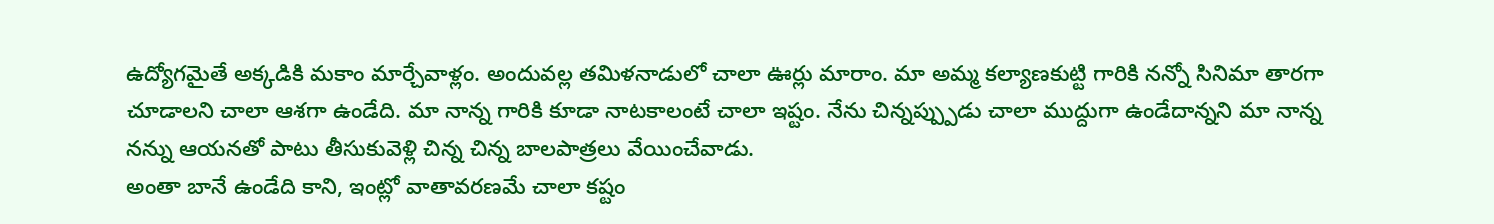ఉద్యోగమైతే అక్కడికి మకాం మార్చేవాళ్లం. అందువల్ల తమిళనాడులో చాలా ఊర్లు మారాం. మా అమ్మ కల్యాణకుట్టి గారికి నన్నో సినిమా తారగా చూడాలని చాలా ఆశగా ఉండేది. మా నాన్న గారికి కూడా నాటకాలంటే చాలా ఇష్టం. నేను చిన్నప్ప్పుడు చాలా ముద్దుగా ఉండేదాన్నని మా నాన్న నన్ను ఆయనతో పాటు తీసుకువెళ్లి చిన్న చిన్న బాలపాత్రలు వేయించేవాడు.
అంతా బానే ఉండేది కాని, ఇంట్లో వాతావరణమే చాలా కష్టం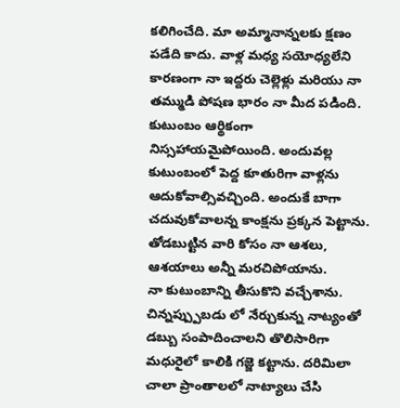కలిగించేది. మా అమ్మానాన్నలకు క్షణం పడేది కాదు. వాళ్ల మధ్య సయోధ్యలేని కారణంగా నా ఇద్దరు చెల్లెళ్లు మరియు నా తమ్ముడి పోషణ భారం నా మీద పడింది. కుటుంబం ఆర్థికంగా నిస్సహాయమైపోయింది. అందువల్ల కుటుంబంలో పెద్ద కూతురిగా వాళ్లను ఆదుకోవాల్సివచ్చింది. అందుకే బాగా చదువుకోవాలన్న కాంక్షను ప్రక్కన పెట్టాను. తోడబుట్టిన వారి కోసం నా ఆశలు, ఆశయాలు అన్నీ మరచిపోయాను.
నా కుటుంబాన్ని తీసుకొని వచ్చేశాను. చిన్నప్ప్పుబడు లో నేర్చుకున్న నాట్యంతో డబ్బు సంపాదించాలని తొలిసారిగా మధురైలో కాలికి గజ్జె కట్టాను. దరిమిలా చాలా ప్రాంతాలలో నాట్యాలు చేసి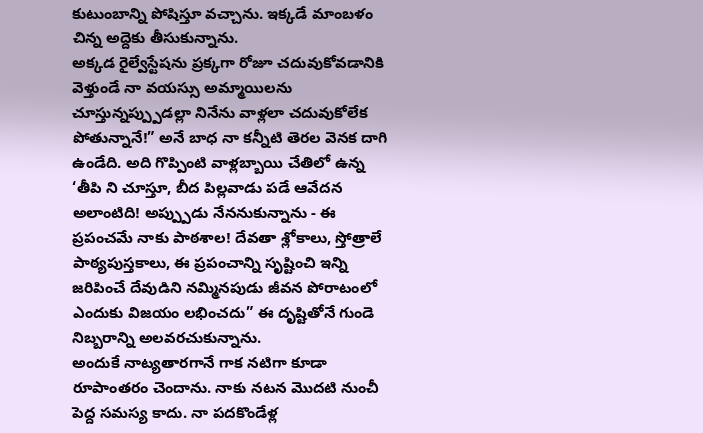కుటుంబాన్ని పోషిస్తూ వచ్చాను. ఇక్కడే మాంబళం చిన్న అద్దెకు తీసుకున్నాను.
అక్కడ రైల్వేస్టేషను ప్రక్కగా రోజూ చదువుకోవడానికి వెళ్తుండే నా వయస్సు అమ్మాయిలను చూస్తున్నప్ప్పుడల్లా నినేను వాళ్లలా చదువుకోలేక పోతున్నానే!” అనే బాధ నా కన్నీటి తెరల వెనక దాగి ఉండేది. అది గొప్పింటి వాళ్లబ్బాయి చేతిలో ఉన్న ‘తీపి ని చూస్తూ, బీద పిల్లవాడు పడే ఆవేదన అలాంటిది! అప్ప్పుడు నేననుకున్నాను - ఈ ప్రపంచమే నాకు పాఠశాల! దేవతా శ్లోకాలు, స్తోత్రాలే పాఠ్యపుస్తకాలు, ఈ ప్రపంచాన్ని సృష్టించి ఇన్ని జరిపించే దేవుడిని నమ్మినపుడు జీవన పోరాటంలో ఎందుకు విజయం లభించదు” ఈ దృష్టితోనే గుండె నిబ్బరాన్ని అలవరచుకున్నాను.
అందుకే నాట్యతారగానే గాక నటిగా కూడా రూపాంతరం చెందాను. నాకు నటన మొదటి నుంచీ పెద్ద సమస్య కాదు. నా పదకొండేళ్ల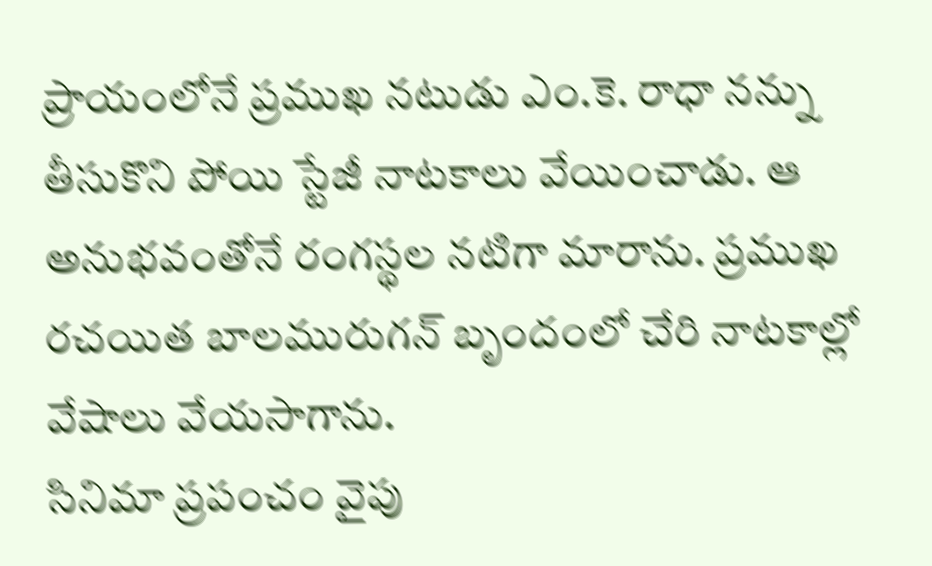ప్రాయంలోనే ప్రముఖ నటుడు ఎం.కె. రాధా నన్ను తీసుకొని పోయి స్టేజీ నాటకాలు వేయించాడు. ఆ అనుభవంతోనే రంగస్థల నటిగా మారాను. ప్రముఖ రచయిత బాలమురుగన్ బృందంలో చేరి నాటకాల్లో వేషాలు వేయసాగాను.
సినిమా ప్రపంచం వైపు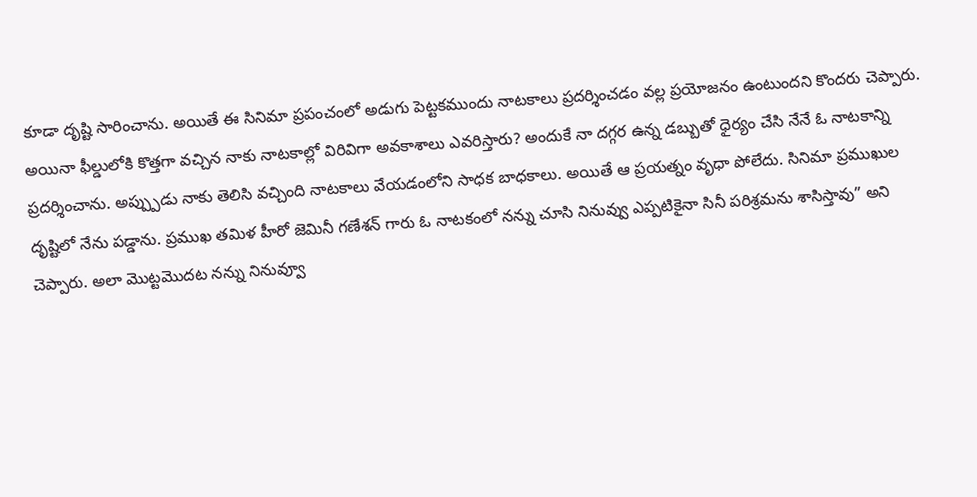కూడా దృష్టి సారించాను. అయితే ఈ సినిమా ప్రపంచంలో అడుగు పెట్టకముందు నాటకాలు ప్రదర్శించడం వల్ల ప్రయోజనం ఉంటుందని కొందరు చెప్పారు. అయినా ఫీల్డులోకి కొత్తగా వచ్చిన నాకు నాటకాల్లో విరివిగా అవకాశాలు ఎవరిస్తారు? అందుకే నా దగ్గర ఉన్న డబ్బుతో ధైర్యం చేసి నేనే ఓ నాటకాన్ని ప్రదర్శించాను. అప్ప్పుడు నాకు తెలిసి వచ్చింది నాటకాలు వేయడంలోని సాధక బాధకాలు. అయితే ఆ ప్రయత్నం వృధా పోలేదు. సినిమా ప్రముఖుల దృష్టిలో నేను పడ్డాను. ప్రముఖ తమిళ హీరో జెమినీ గణేశన్ గారు ఓ నాటకంలో నన్ను చూసి నినువ్వు ఎప్పటికైనా సినీ పరిశ్రమను శాసిస్తావు” అని చెప్పారు. అలా మొట్టమొదట నన్ను నినువ్వూ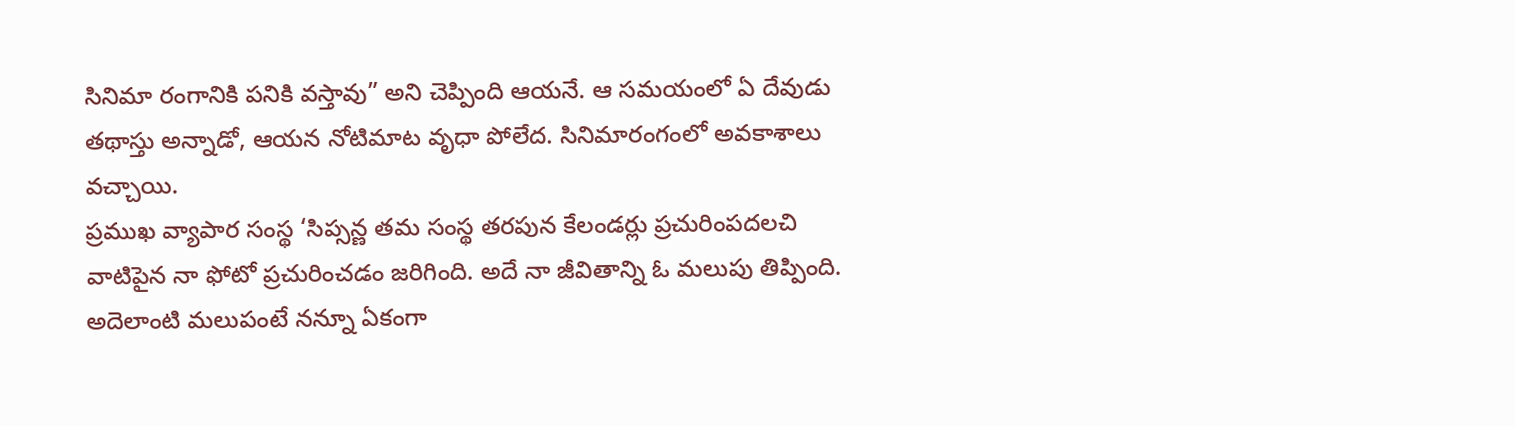సినిమా రంగానికి పనికి వస్తావు” అని చెప్పింది ఆయనే. ఆ సమయంలో ఏ దేవుడు తథాస్తు అన్నాడో, ఆయన నోటిమాట వృధా పోలేద. సినిమారంగంలో అవకాశాలు వచ్చాయి.
ప్రముఖ వ్యాపార సంస్థ ‘సిప్సన్ణ తమ సంస్థ తరపున కేలండర్లు ప్రచురింపదలచి వాటిపైన నా ఫోటో ప్రచురించడం జరిగింది. అదే నా జీవితాన్ని ఓ మలుపు తిప్పింది. అదెలాంటి మలుపంటే నన్నూ ఏకంగా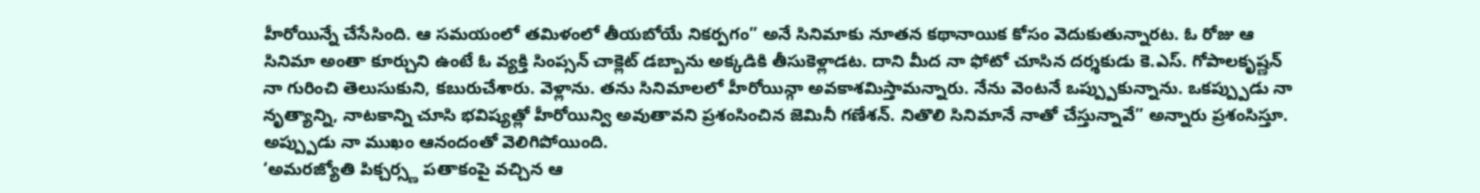హీరోయిన్నే చేసేసింది. ఆ సమయంలో తమిళంలో తీయబోయే నికర్పగం” అనే సినిమాకు నూతన కథానాయిక కోసం వెదుకుతున్నారట. ఓ రోజు ఆ సినిమా అంతా కూర్చుని ఉంటే ఓ వ్యక్తి సింప్సన్ చాక్లెట్ డబ్బాను అక్కడికి తీసుకెళ్లాడట. దాని మీద నా ఫోటో చూసిన దర్శకుడు కె.ఎస్. గోపాలకృష్ణన్ నా గురించి తెలుసుకుని, కబురుచేశారు. వెళ్లాను. తను సినిమాలలో హీరోయిన్గా అవకాశమిస్తామన్నారు. నేను వెంటనే ఒప్ప్పుకున్నాను. ఒకప్ప్పుడు నా నృత్యాన్ని, నాటకాన్ని చూసి భవిష్యత్లో హీరోయిన్వి అవుతావని ప్రశంసించిన జెమినీ గణేశన్. నితొలి సినిమానే నాతో చేస్తున్నావే” అన్నారు ప్రశంసిస్తూ. అప్ప్పుడు నా ముఖం ఆనందంతో వెలిగిపోయింది.
‘అమరజ్యోతి పిక్చర్స్ణ పతాకంపై వచ్చిన ఆ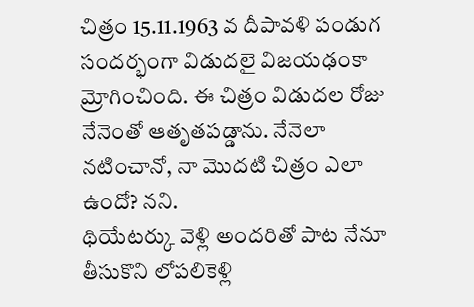చిత్రం 15.11.1963 వ దీపావళి పండుగ సందర్భంగా విడుదలై విజయఢంకా మ్రోగించింది. ఈ చిత్రం విడుదల రోజు నేనెంతో ఆతృతపడ్డాను. నేనెలా నటించానో, నా మొదటి చిత్రం ఎలా ఉందో? నని.
థియేటర్కు వెళ్లి అందరితో పాట నేనూ తీసుకొని లోపలికెళ్లి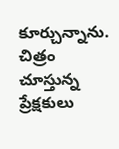కూర్చున్నాను. చిత్రం చూస్తున్న ప్రేక్షకులు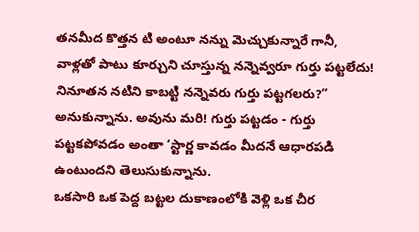తనమీద కొత్తన టి అంటూ నన్ను మెచ్చుకున్నారే గానీ, వాళ్లతో పాటు కూర్చుని చూస్తున్న నన్నెవ్వరూ గుర్తు పట్టలేదు! నినూతన నటిని కాబట్టి నన్నెవరు గుర్తు పట్టగలరు?” అనుకున్నాను. అవును మరి! గుర్తు పట్టడం - గుర్తు పట్టకపోవడం అంతా ‘స్టార్ణ కావడం మీదనే ఆధారపడి ఉంటుందని తెలుసుకున్నాను.
ఒకసారి ఒక పెద్ద బట్టల దుకాణంలోకి వెళ్లి ఒక చీర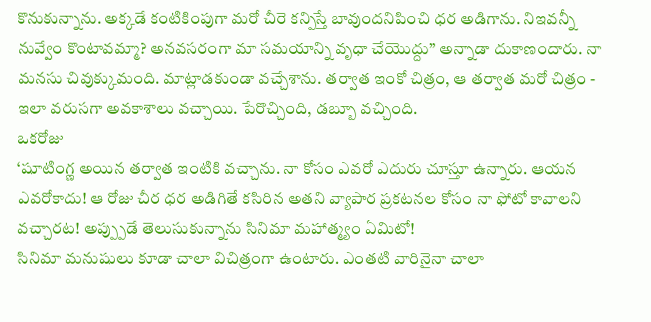కొనుకున్నాను. అక్కడే కంటికింపుగా మరో చీరె కన్పిస్తే బావుందనిపించి ధర అడిగాను. నిఇవన్నీ నువ్వేం కొంటావమ్మా? అనవసరంగా మా సమయాన్ని వృధా చేయొద్దు” అన్నాడా దుకాణందారు. నా మనసు చివుక్కుమంది. మాట్లాడకుండా వచ్చేశాను. తర్వాత ఇంకో చిత్రం, ఆ తర్వాత మరో చిత్రం - ఇలా వరుసగా అవకాశాలు వచ్చాయి. పేరొచ్చింది, డబ్బూ వచ్చింది.
ఒకరోజు
‘షూటింగ్ణ అయిన తర్వాత ఇంటికి వచ్చాను. నా కోసం ఎవరో ఎదురు చూస్తూ ఉన్నారు. ఆయన ఎవరోకాదు! ఆ రోజు చీర ధర అడిగితే కసిరిన అతని వ్యాపార ప్రకటనల కోసం నా ఫోటో కావాలని వచ్చారట! అప్ప్పుడే తెలుసుకున్నాను సినిమా మహాత్మ్యం ఏమిటో!
సినిమా మనుషులు కూడా చాలా విచిత్రంగా ఉంటారు. ఎంతటి వారినైనా చాలా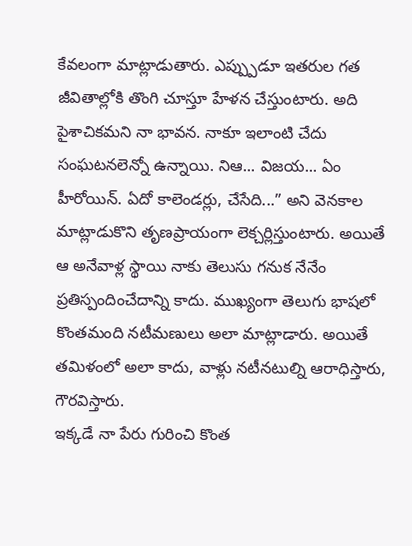కేవలంగా మాట్లాడుతారు. ఎప్ప్పుడూ ఇతరుల గత జీవితాల్లోకి తొంగి చూస్తూ హేళన చేస్తుంటారు. అది పైశాచికమని నా భావన. నాకూ ఇలాంటి చేదు సంఘటనలెన్నో ఉన్నాయి. నిఆ... విజయ... ఏం హీరోయిన్. ఏదో కాలెండర్లు, చేసేది...” అని వెనకాల మాట్లాడుకొని తృణప్రాయంగా లెక్చర్లిస్తుంటారు. అయితే ఆ అనేవాళ్ల స్థాయి నాకు తెలుసు గనుక నేనేం ప్రతిస్పందించేదాన్ని కాదు. ముఖ్యంగా తెలుగు భాషలో కొంతమంది నటీమణులు అలా మాట్లాడారు. అయితే తమిళంలో అలా కాదు, వాళ్లు నటీనటుల్ని ఆరాధిస్తారు, గౌరవిస్తారు.
ఇక్కడే నా పేరు గురించి కొంత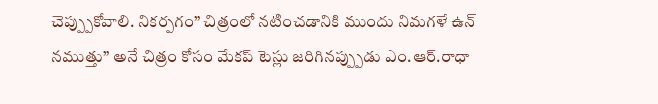చెప్ప్పుకోవాలి. నికర్పగం” చిత్రంలో నటించడానికి ముందు నిమగళే ఉన్ నముత్తు” అనే చిత్రం కోసం మేకప్ టెస్లు జరిగినప్ప్పుడు ఎం.ఆర్.రాధా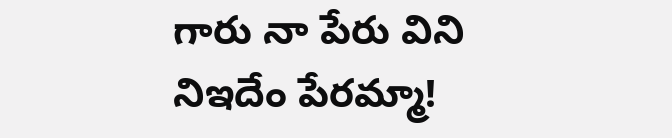గారు నా పేరు విని నిఇదేం పేరమ్మా!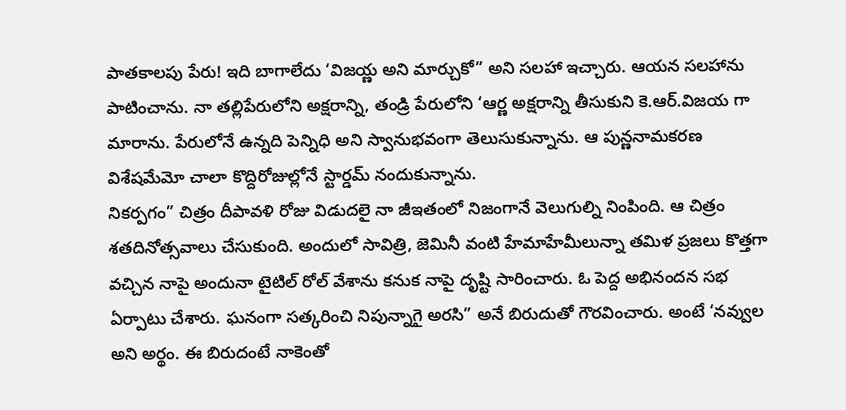పాతకాలపు పేరు! ఇది బాగాలేదు ‘విజయ్ణ అని మార్చుకో” అని సలహా ఇచ్చారు. ఆయన సలహాను పాటించాను. నా తల్లిపేరులోని అక్షరాన్ని, తండ్రి పేరులోని ‘ఆర్ణ అక్షరాన్ని తీసుకుని కె.ఆర్.విజయ గా మారాను. పేరులోనే ఉన్నది పెన్నిధి అని స్వానుభవంగా తెలుసుకున్నాను. ఆ పున్ణనామకరణ విశేషమేమో చాలా కొద్దిరోజుల్లోనే స్టార్డమ్ నందుకున్నాను.
నికర్పగం” చిత్రం దీపావళి రోజు విడుదలై నా జీఇతంలో నిజంగానే వెలుగుల్ని నింపింది. ఆ చిత్రం శతదినోత్సవాలు చేసుకుంది. అందులో సావిత్రి, జెమినీ వంటి హేమాహేమీలున్నా తమిళ ప్రజలు కొత్తగా వచ్చిన నాపై అందునా టైటిల్ రోల్ వేశాను కనుక నాపై దృష్టి సారించారు. ఓ పెద్ద అభినందన సభ ఏర్పాటు చేశారు. ఘనంగా సత్కరించి నిపున్నాగై అరసి” అనే బిరుదుతో గౌరవించారు. అంటే ‘నవ్వుల అని అర్థం. ఈ బిరుదంటే నాకెంతో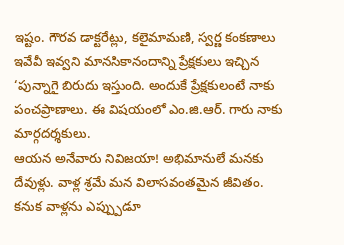ఇష్టం. గౌరవ డాక్టరేట్లు, కలైమామణి, స్వర్ణ కంకణాలు ఇవేవీ ఇవ్వని మానసికానందాన్ని ప్రేక్షకులు ఇచ్చిన ‘పున్నాగై బిరుదు ఇస్తుంది. అందుకే ప్రేక్షకులంటే నాకు పంచప్రాణాలు. ఈ విషయంలో ఎం.జి.ఆర్. గారు నాకు మార్గదర్శకులు.
ఆయన అనేవారు నివిజయా! అభిమానులే మనకు దేవుళ్లు. వాళ్ల శ్రమే మన విలాసవంతమైన జీవితం. కనుక వాళ్లను ఎప్ప్పుడూ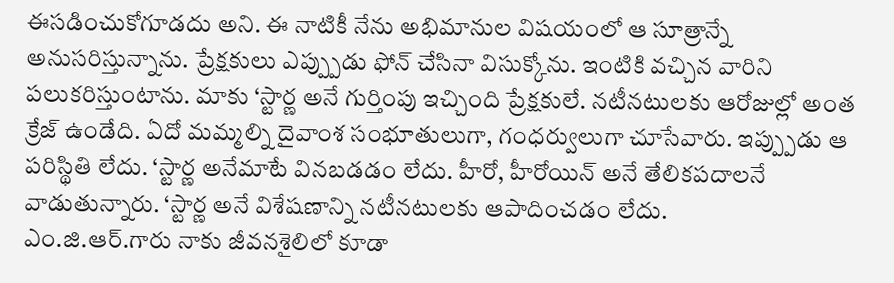ఈసడించుకోగూడదు అని. ఈ నాటికీ నేను అభిమానుల విషయంలో ఆ సూత్రాన్నే అనుసరిస్తున్నాను. ప్రేక్షకులు ఎప్ప్పుడు ఫోన్ చేసినా విసుక్కోను. ఇంటికి వచ్చిన వారిని పలుకరిస్తుంటాను. మాకు ‘స్టార్ణ అనే గుర్తింపు ఇచ్చింది ప్రేక్షకులే. నటీనటులకు ఆరోజుల్లో అంత క్రేజ్ ఉండేది. ఏదో మమ్మల్ని దైవాంశ సంభూతులుగా, గంధర్వులుగా చూసేవారు. ఇప్ప్పుడు ఆ పరిస్థితి లేదు. ‘స్టార్ణ అనేమాటే వినబడడం లేదు. హీరో, హీరోయిన్ అనే తేలికపదాలనే వాడుతున్నారు. ‘స్టార్ణ అనే విశేషణాన్ని నటీనటులకు ఆపాదించడం లేదు.
ఎం.జి.ఆర్.గారు నాకు జీవనశైలిలో కూడా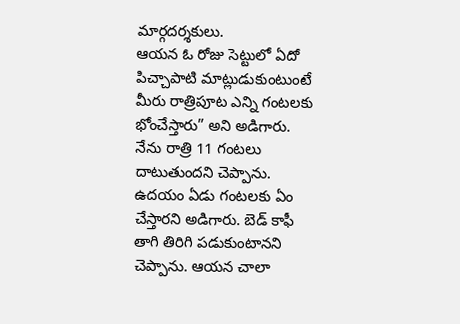మార్గదర్శకులు.
ఆయన ఓ రోజు సెట్టులో ఏదో పిచ్చాపాటి మాట్లుడుకుంటుంటే మీరు రాత్రిపూట ఎన్ని గంటలకు భోంచేస్తారు” అని అడిగారు. నేను రాత్రి 11 గంటలు దాటుతుందని చెప్పాను. ఉదయం ఏడు గంటలకు ఏం చేస్తారని అడిగారు. బెడ్ కాఫీ తాగి తిరిగి పడుకుంటానని చెప్పాను. ఆయన చాలా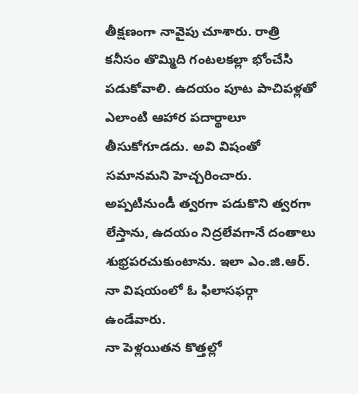తీక్షణంగా నావైపు చూశారు. రాత్రి కనీసం తొమ్మిది గంటలకల్లా భోంచేసి పడుకోవాలి. ఉదయం పూట పాచిపళ్లతో ఎలాంటి ఆహార పదార్థాలూ తీసుకోగూడదు. అవి విషంతో సమానమని హెచ్చరించారు. అప్పటినుండీ త్వరగా పడుకొని త్వరగా లేస్తాను, ఉదయం నిద్రలేవగానే దంతాలు శుభ్రపరచుకుంటాను. ఇలా ఎం.జి.ఆర్. నా విషయంలో ఓ ఫిలాసఫర్గా ఉండేవారు.
నా పెళ్లయితన కొత్తల్లో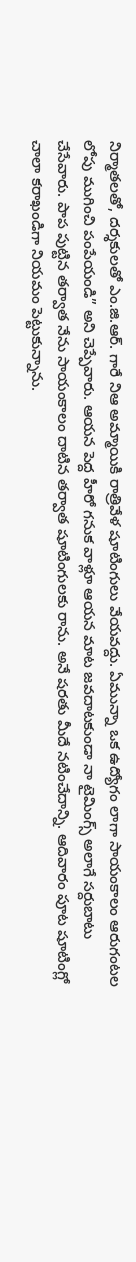నిర్మాతలతో, దర్శకులతో ఎం.జి.ఆర్. గారే నిఆ అమ్మాయికి రాత్రివేళ షూటింగులు వేయవద్దు. ఏమున్నా ఒక ఉద్యోగం లాగా సాయంకాలం ఆరుగంటల లోపు ముగించి పంపేయండి” అని చెప్పేవారు. ఆయన పెద్ద హీరో గనుక వాళ్లూ ఆయన మాట జవదాటకుండా నా టైమింగ్స్ అలాగే సర్దుబాటు చేసేవారు. పాప పుట్టిన తర్వాత నేను సాయంకాలం దాటిన తర్వాత షూటింగులకు రాను. అనే షరతు మీదే నటించేదాన్ని. ఆదివారం పూట షూటింగ్లో చాలా కరాఖండిగా నియమం పెట్టుకున్నాను.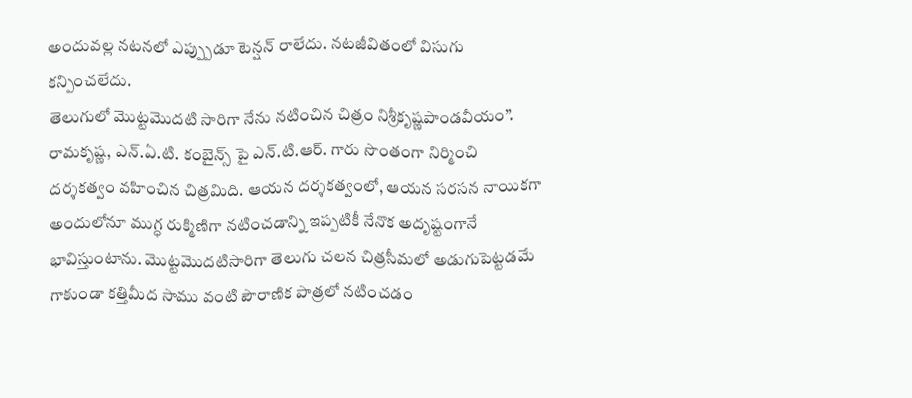అందువల్ల నటనలో ఎప్ప్పుడూ టెన్షన్ రాలేదు. నటజీవితంలో విసుగు కన్పించలేదు.
తెలుగులో మొట్టమొదటి సారిగా నేను నటించిన చిత్రం నిశ్రీకృష్ణపాండవీయం”. రామకృష్ణ, ఎన్.ఏ.టి. కంబైన్స్ పై ఎన్.టి.ఆర్. గారు సొంతంగా నిర్మించి దర్శకత్వం వహించిన చిత్రమిది. ఆయన దర్శకత్వంలో, ఆయన సరసన నాయికగా అందులోనూ ముగ్ధ రుక్మిణిగా నటించడాన్ని ఇప్పటికీ నేనొక అదృష్టంగానే భావిస్తుంటాను. మొట్టమొదటిసారిగా తెలుగు చలన చిత్రసీమలో అడుగుపెట్టడమే గాకుండా కత్తిమీద సాము వంటి పౌరాణిక పాత్రలో నటించడం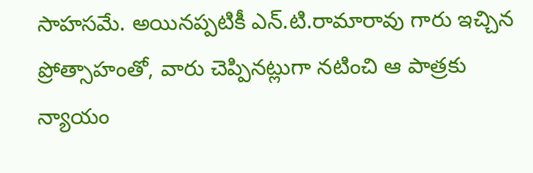సాహసమే. అయినప్పటికీ ఎన్.టి.రామారావు గారు ఇచ్చిన ప్రోత్సాహంతో, వారు చెప్పినట్లుగా నటించి ఆ పాత్రకు న్యాయం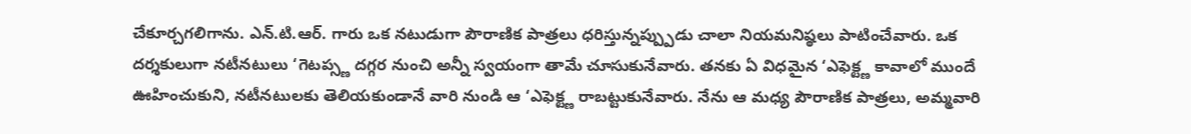చేకూర్చగలిగాను. ఎన్.టి.ఆర్. గారు ఒక నటుడుగా పౌరాణిక పాత్రలు ధరిస్తున్నప్ప్పుడు చాలా నియమనిష్ఠలు పాటించేవారు. ఒక దర్శకులుగా నటీనటులు ‘గెటప్స్ణ దగ్గర నుంచి అన్నీ స్వయంగా తామే చూసుకునేవారు. తనకు ఏ విధమైన ‘ఎఫెక్ట్ణ కావాలో ముందే ఊహించుకుని, నటీనటులకు తెలియకుండానే వారి నుండి ఆ ‘ఎఫెక్ట్ణ రాబట్టుకునేవారు. నేను ఆ మధ్య పౌరాణిక పాత్రలు, అమ్మవారి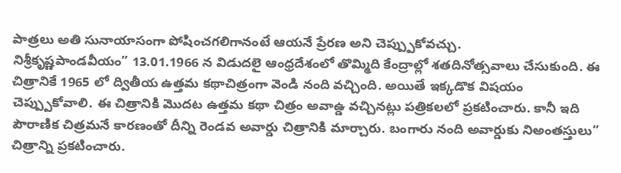పాత్రలు అతి సునాయాసంగా పోషించగలిగానంటే ఆయనే ప్రేరణ అని చెప్ప్పుకోవచ్చు.
నిశ్రీకృష్ణపాండవీయం” 13.01.1966 న విడుదలై ఆంధ్రదేశంలో తొమ్మిది కేంద్రాల్లో శతదినోత్సవాలు చేసుకుంది. ఈ చిత్రానికే 1965 లో ద్వితీయ ఉత్తమ కథాచిత్రంగా వెండి నంది వచ్చింది. అయితే ఇక్కడొక విషయం చెప్ప్పుకోవాలి. ఈ చిత్రానికి మొదట ఉత్తమ కథా చిత్రం అవాఉ్డ వచ్చినట్లు పత్రికలలో ప్రకటించారు. కానీ ఇది పౌరాణిక చిత్రమనే కారణంతో దీన్ని రెండవ అవార్డు చిత్రానికి మార్చారు. బంగారు నంది అవార్డుకు నిఅంతస్తులు” చిత్రాన్ని ప్రకటించారు.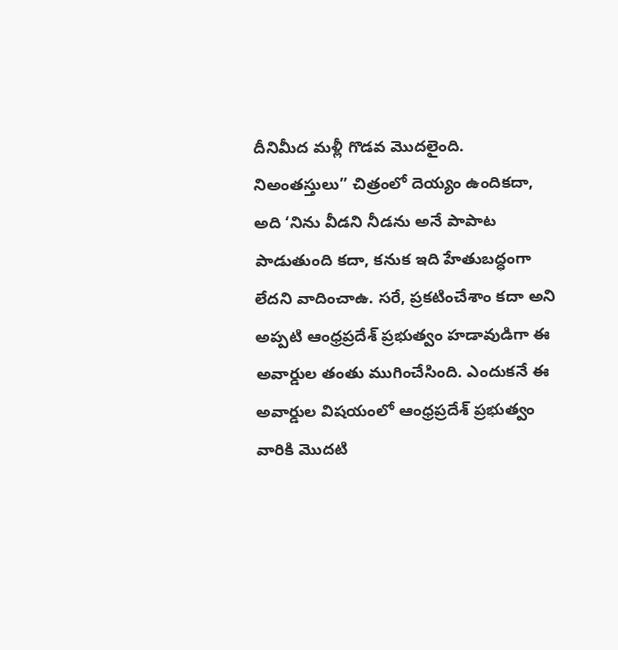దీనిమీద మళ్లీ గొడవ మొదలైంది. నిఅంతస్తులు” చిత్రంలో దెయ్యం ఉందికదా, అది ‘నిను వీడని నీడను అనే పాపాట పాడుతుంది కదా, కనుక ఇది హేతుబద్ధంగా లేదని వాదించాఉ. సరే, ప్రకటించేశాం కదా అని అప్పటి ఆంధ్రప్రదేశ్ ప్రభుత్వం హడావుడిగా ఈ అవార్డుల తంతు ముగించేసింది. ఎందుకనే ఈ అవార్డుల విషయంలో ఆంధ్రప్రదేశ్ ప్రభుత్వం వారికి మొదటి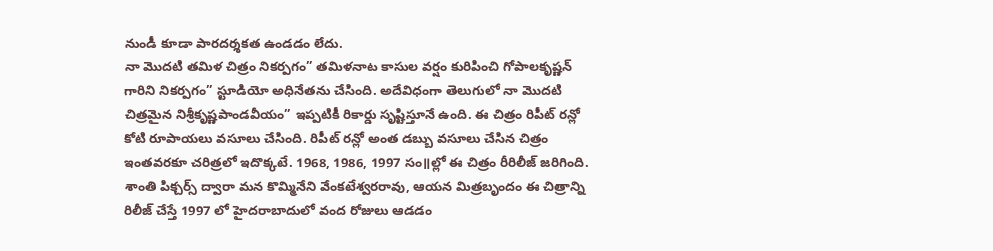నుండీ కూడా పారదర్శకత ఉండడం లేదు.
నా మొదటి తమిళ చిత్రం నికర్పగం” తమిళనాట కాసుల వర్షం కురిపించి గోపాలకృష్ణన్ గారిని నికర్పగం” స్టూడియో అధినేతను చేసింది. అదేవిధంగా తెలుగులో నా మొదటి చిత్రమైన నిశ్రీకృష్ణపాండవీయం” ఇప్పటికీ రికార్డు సృష్టిస్తూనే ఉంది. ఈ చిత్రం రిపీట్ రన్లో కోటి రూపాయలు వసూలు చేసింది. రిపీట్ రన్లో అంత డబ్బు వసూలు చేసిన చిత్రం ఇంతవరకూ చరిత్రలో ఇదొక్కటే. 1968, 1986, 1997 సం॥ల్లో ఈ చిత్రం రీరిలీజ్ జరిగింది. శాంతి పిక్చర్స్ ద్వారా మన కొమ్మినేని వేంకటేశ్వరరావు, ఆయన మిత్రబృందం ఈ చిత్రాన్ని రిలీజ్ చేస్తే 1997 లో హైదరాబాదులో వంద రోజులు ఆడడం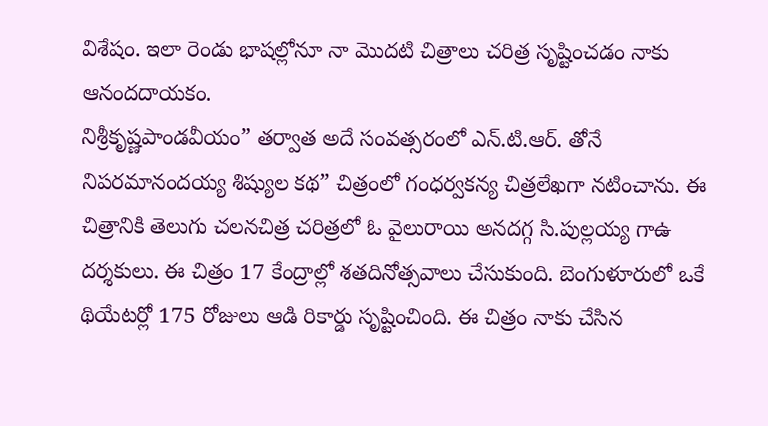విశేషం. ఇలా రెండు భాషల్లోనూ నా మొదటి చిత్రాలు చరిత్ర సృష్టించడం నాకు ఆనందదాయకం.
నిశ్రీకృష్ణపాండవీయం” తర్వాత అదే సంవత్సరంలో ఎన్.టి.ఆర్. తోనే నిపరమానందయ్య శిష్యుల కథ” చిత్రంలో గంధర్వకన్య చిత్రలేఖగా నటించాను. ఈ చిత్రానికి తెలుగు చలనచిత్ర చరిత్రలో ఓ వైలురాయి అనదగ్గ సి.పుల్లయ్య గాఉ దర్శకులు. ఈ చిత్రం 17 కేంద్రాల్లో శతదినోత్సవాలు చేసుకుంది. బెంగుళూరులో ఒకే థియేటర్లో 175 రోజులు ఆడి రికార్డు సృష్టించింది. ఈ చిత్రం నాకు చేసిన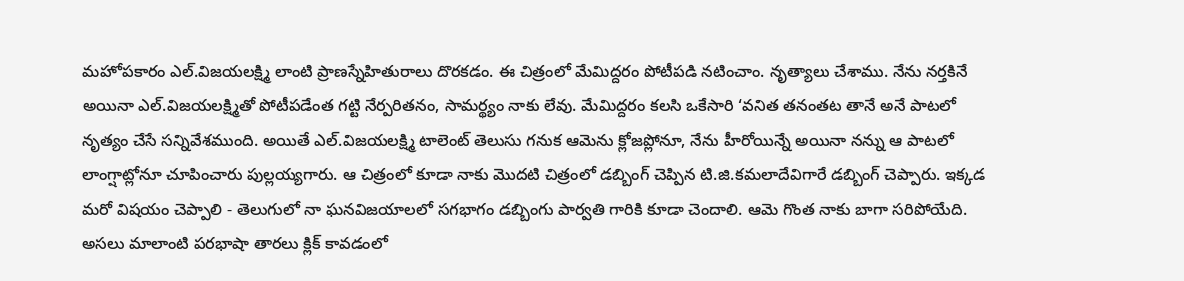మహోపకారం ఎల్.విజయలక్ష్మి లాంటి ప్రాణస్నేహితురాలు దొరకడం. ఈ చిత్రంలో మేమిద్దరం పోటీపడి నటించాం. నృత్యాలు చేశాము. నేను నర్తకినే అయినా ఎల్.విజయలక్ష్మితో పోటీపడేంత గట్టి నేర్పరితనం, సామర్థ్యం నాకు లేవు. మేమిద్దరం కలసి ఒకేసారి ‘వనిత తనంతట తానే అనే పాటలో నృత్యం చేసే సన్నివేశముంది. అయితే ఎల్.విజయలక్ష్మి టాలెంట్ తెలుసు గనుక ఆమెను క్లోజప్లోనూ, నేను హీరోయిన్నే అయినా నన్ను ఆ పాటలో లాంగ్షాట్లోనూ చూపించారు పుల్లయ్యగారు. ఆ చిత్రంలో కూడా నాకు మొదటి చిత్రంలో డబ్బింగ్ చెప్పిన టి.జి.కమలాదేవిగారే డబ్బింగ్ చెప్పారు. ఇక్కడ మరో విషయం చెప్పాలి - తెలుగులో నా ఘనవిజయాలలో సగభాగం డబ్బింగు పార్వతి గారికి కూడా చెందాలి. ఆమె గొంత నాకు బాగా సరిపోయేది. అసలు మాలాంటి పరభాషా తారలు క్లిక్ కావడంలో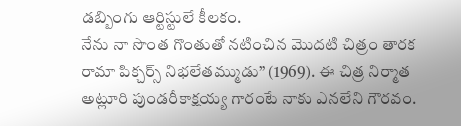డబ్బింగు ఆర్టిస్టులే కీలకం.
నేను నా సొంత గొంతుతో నటించిన మొదటి చిత్రం తారక రామా పిక్చర్స్ నిభలేతమ్ముడు” (1969). ఈ చిత్ర నిర్మాత అట్లూరి పుండరీకాక్షయ్య గారంటే నాకు ఎనలేని గౌరవం.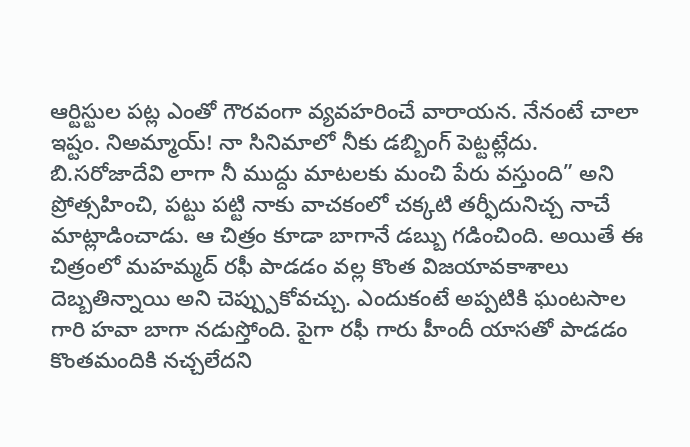ఆర్టిస్టుల పట్ల ఎంతో గౌరవంగా వ్యవహరించే వారాయన. నేనంటే చాలా ఇష్టం. నిఅమ్మాయ్! నా సినిమాలో నీకు డబ్బింగ్ పెట్టట్లేదు. బి.సరోజాదేవి లాగా నీ ముద్దు మాటలకు మంచి పేరు వస్తుంది” అని ప్రోత్సహించి, పట్టు పట్టి నాకు వాచకంలో చక్కటి తర్ఫీదునిచ్చ నాచే మాట్లాడించాడు. ఆ చిత్రం కూడా బాగానే డబ్బు గడించింది. అయితే ఈ చిత్రంలో మహమ్మద్ రఫీ పాడడం వల్ల కొంత విజయావకాశాలు దెబ్బతిన్నాయి అని చెప్ప్పుకోవచ్చు. ఎందుకంటే అప్పటికి ఘంటసాల గారి హవా బాగా నడుస్తోంది. పైగా రఫీ గారు హీందీ యాసతో పాడడం కొంతమందికి నచ్చలేదని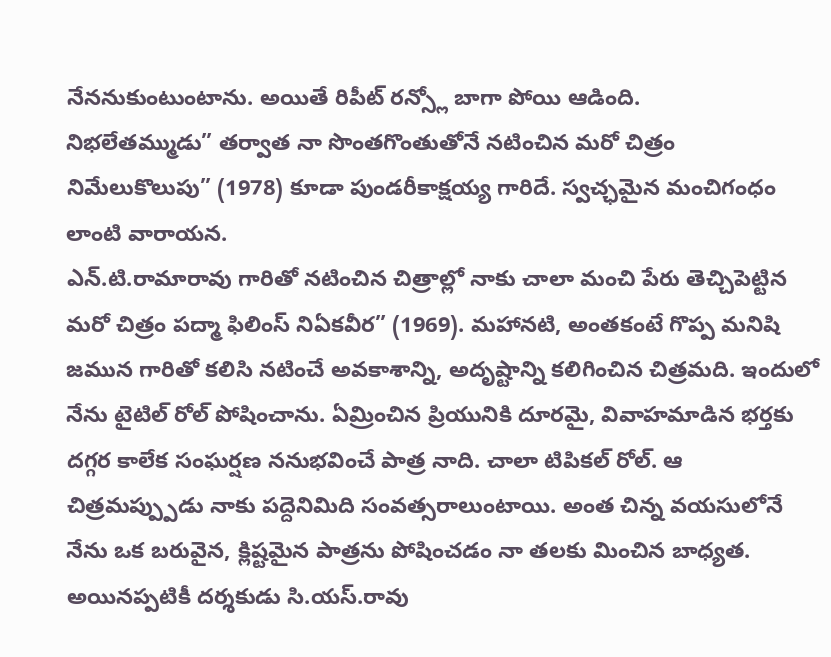నేననుకుంటుంటాను. అయితే రిపీట్ రన్స్లో బాగా పోయి ఆడింది.
నిభలేతమ్ముడు” తర్వాత నా సొంతగొంతుతోనే నటించిన మరో చిత్రం నిమేలుకొలుపు” (1978) కూడా పుండరీకాక్షయ్య గారిదే. స్వచ్ఛమైన మంచిగంధం లాంటి వారాయన.
ఎన్.టి.రామారావు గారితో నటించిన చిత్రాల్లో నాకు చాలా మంచి పేరు తెచ్చిపెట్టిన మరో చిత్రం పద్మా ఫిలింస్ నిఏకవీర” (1969). మహానటి, అంతకంటే గొప్ప మనిషి జమున గారితో కలిసి నటించే అవకాశాన్ని, అదృష్టాన్ని కలిగించిన చిత్రమది. ఇందులో నేను టైటిల్ రోల్ పోషించాను. ఏమ్రించిన ప్రియునికి దూరమై, వివాహమాడిన భర్తకు దగ్గర కాలేక సంఘర్షణ ననుభవించే పాత్ర నాది. చాలా టిపికల్ రోల్. ఆ చిత్రమప్ప్పుడు నాకు పద్దెనిమిది సంవత్సరాలుంటాయి. అంత చిన్న వయసులోనే నేను ఒక బరువైన, క్లిష్టమైన పాత్రను పోషించడం నా తలకు మించిన బాధ్యత. అయినప్పటికీ దర్శకుడు సి.యస్.రావు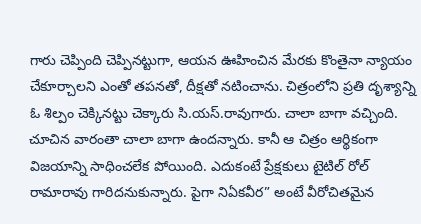గారు చెప్పింది చెప్పినట్టుగా, ఆయన ఊహించిన మేరకు కొంతైనా న్యాయం చేకూర్చాలని ఎంతో తపనతో, దీక్షతో నటించాను. చిత్రంలోని ప్రతి దృశ్యాన్ని ఓ శిల్పం చెక్కినట్టు చెక్కారు సి.యస్.రావుగారు. చాలా బాగా వచ్చింది. చూచిన వారంతా చాలా బాగా ఉందన్నారు. కానీ ఆ చిత్రం ఆర్థికంగా విజయాన్ని సాధించలేక పోయింది. ఎదుకంటే ప్రేక్షకులు టైటిల్ రోల్ రామారావు గారిదనుకున్నారు. పైగా నిఏకవీర” అంటే వీరోచితమైన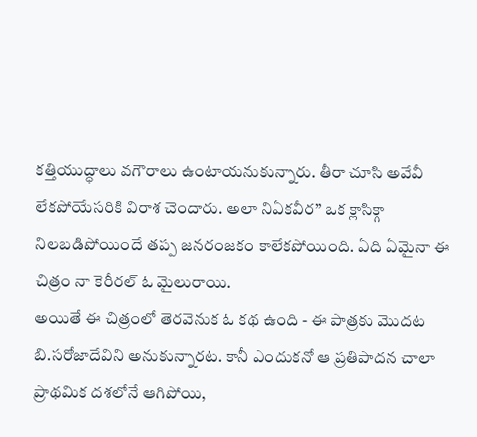కత్తియుద్ధాలు వగౌరాలు ఉంటాయనుకున్నారు. తీరా చూసి అవేవీ లేకపోయేసరికి విరాశ చెందారు. అలా నిఏకవీర” ఒక క్లాసిక్గా నిలబడిపోయిందే తప్ప జనరంజకం కాలేకపోయింది. ఏది ఏమైనా ఈ చిత్రం నా కెరీరల్ ఓ మైలురాయి.
అయితే ఈ చిత్రంలో తెరవెనుక ఓ కథ ఉంది - ఈ పాత్రకు మొదట బి.సరోజాదేవిని అనుకున్నారట. కానీ ఎందుకనో ఆ ప్రతిపాదన చాలా ప్రాథమిక దశలోనే ఆగిపోయి,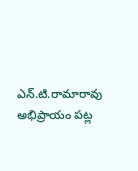ఎన్.టి.రామారావు అభిప్రాయం పట్ల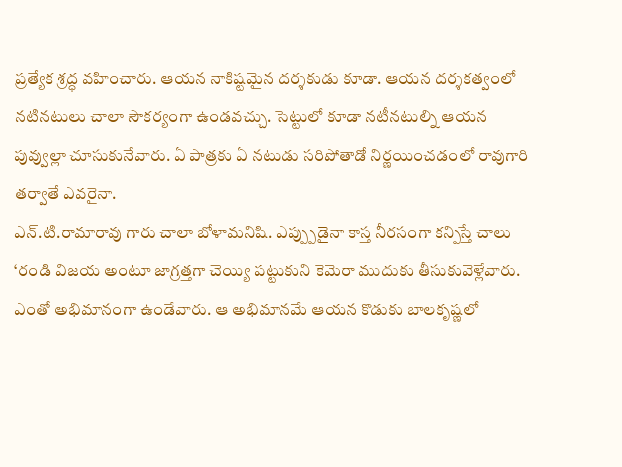ప్రత్యేక శ్రద్ధ వహించారు. ఆయన నాకిష్టమైన దర్శకుడు కూడా. ఆయన దర్శకత్వంలో నటినటులు చాలా సౌకర్యంగా ఉండవచ్చు. సెట్టులో కూడా నటీనటుల్ని ఆయన పువ్వుల్లా చూసుకునేవారు. ఏ పాత్రకు ఏ నటుడు సరిపోతాడో నిర్ణయించడంలో రావుగారి తర్వాతే ఎవరైనా.
ఎన్.టి.రామారావు గారు చాలా బోళామనిషి. ఎప్ప్పుడైనా కాస్త నీరసంగా కన్పిస్తే చాలు ‘రండి విజయ అంటూ జాగ్రత్తగా చెయ్యి పట్టుకుని కెమెరా ముదుకు తీసుకువెళ్లేవారు. ఎంతో అభిమానంగా ఉండేవారు. ఆ అభిమానమే ఆయన కొడుకు బాలకృష్ణలో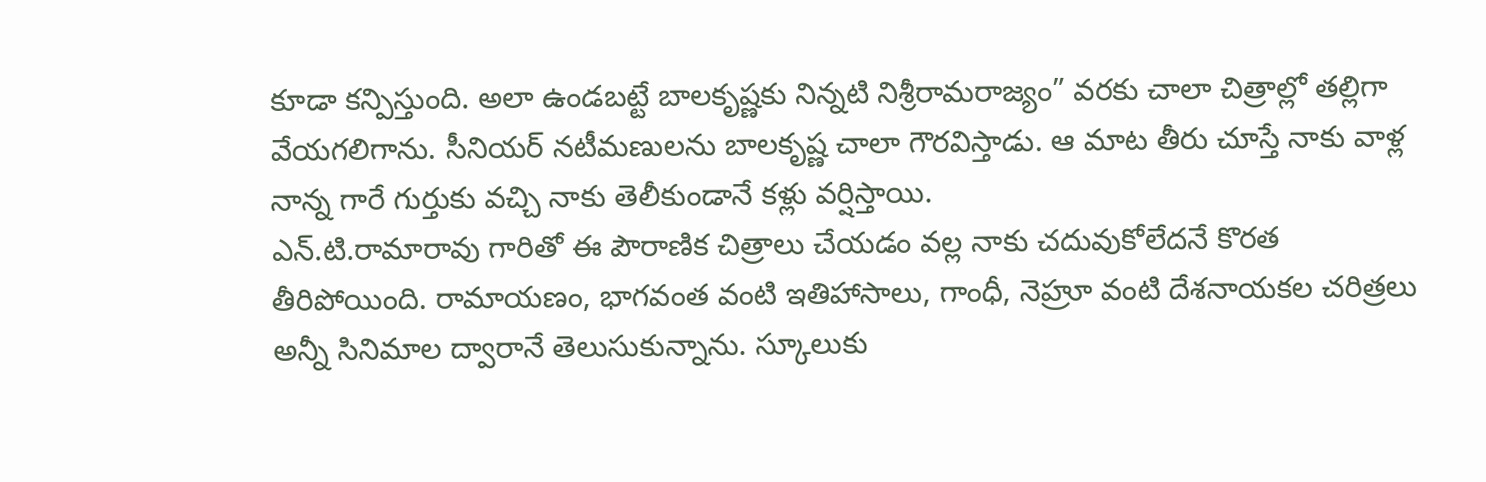కూడా కన్పిస్తుంది. అలా ఉండబట్టే బాలకృష్ణకు నిన్నటి నిశ్రీరామరాజ్యం” వరకు చాలా చిత్రాల్లో తల్లిగా వేయగలిగాను. సీనియర్ నటీమణులను బాలకృష్ణ చాలా గౌరవిస్తాడు. ఆ మాట తీరు చూస్తే నాకు వాళ్ల నాన్న గారే గుర్తుకు వచ్చి నాకు తెలీకుండానే కళ్లు వర్షిస్తాయి.
ఎన్.టి.రామారావు గారితో ఈ పౌరాణిక చిత్రాలు చేయడం వల్ల నాకు చదువుకోలేదనే కొరత తీరిపోయింది. రామాయణం, భాగవంత వంటి ఇతిహాసాలు, గాంధీ, నెహ్రూ వంటి దేశనాయకల చరిత్రలు అన్నీ సినిమాల ద్వారానే తెలుసుకున్నాను. స్కూలుకు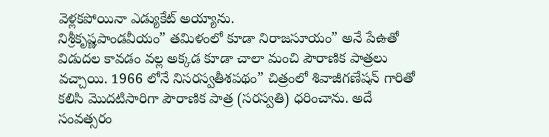వెళ్లకపోయినా ఎడ్యుకేట్ అయ్యాను.
నిశ్రీకృష్ణపాండవీయం” తమిళంలో కూడా నిరాజసూయం” అనే పేఉతో విడుదల కావడం వల్ల అక్కడ కూడా చాలా మంచి పౌరాణిక పాత్రలు వచ్చాయి. 1966 లోనే నిసరస్వతీశపథం” చిత్రంలో శివాజీగణేషన్ గారితో కలిసి మొదటిసారిగా పౌరాణిక పాత్ర (సరస్వతి) ధరించాను. అదే సంవత్సరం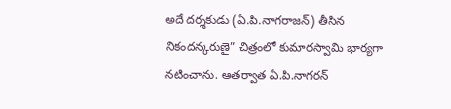అదే దర్శకుడు (ఏ.పి.నాగరాజన్) తీసిన నికందన్కరుణై” చిత్రంలో కుమారస్వామి భార్యగా నటించాను. ఆతర్వాత ఏ.పి.నాగరన్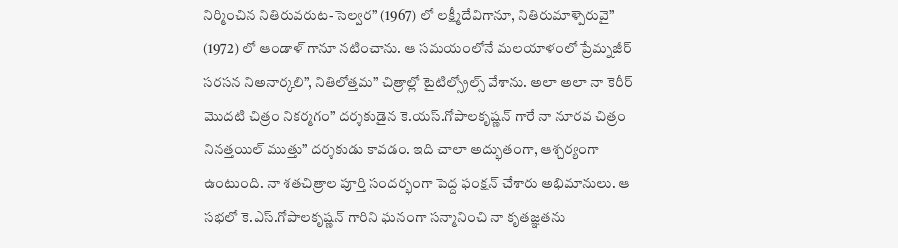నిర్మించిన నితిరువరుట-సెల్వర” (1967) లో లక్ష్మీదేవిగానూ, నితిరుమాళ్పెరువై” (1972) లో ఆండాళ్ గానూ నటించాను. ఆ సమయంలోనే మలయాళంలో ప్రేమ్నజీర్ సరసన నిఅనార్కలి”, నితిలోత్తమ” చిత్రాల్లో టైటిల్స్రోల్స్ వేశాను. అలా అలా నా కెరీర్ మొదటి చిత్రం నికర్మగం” దర్శకుడైన కె.యస్.గోపాలకృష్ణన్ గారే నా నూరవ చిత్రం నినత్తయిల్ ముత్తు” దర్శకుడు కావడం. ఇది చాలా అద్భుతంగా, ఆశ్చర్యంగా ఉంటుంది. నా శతచిత్రాల పూర్తి సందర్భంగా పెద్ద ఫంక్షన్ చేశారు అభిమానులు. ఆ సభలో కె.ఎస్.గోపాలకృష్ణన్ గారిని ఘనంగా సన్మానించి నా కృతజ్ఞతను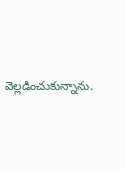వెల్లడించుకున్నాను.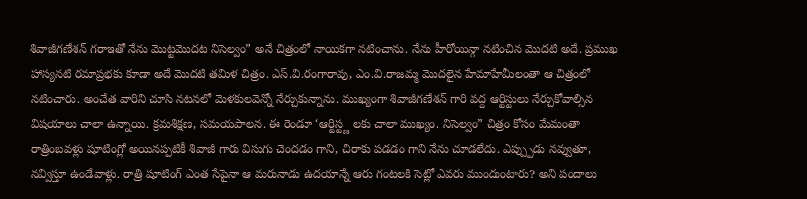శివాజీగణేశన్ గరాఇతో నేను మొట్టమొదట నిసెల్వం” అనే చిత్రంలో నాయికగా నటించాను. నేను హీరోయిన్గా నటించిన మొదటి అదే. ప్రముఖ హాస్యనటి రమాప్రభకు కూడా అదే మొదటి తమిళ చిత్రం. ఎస్.వి.రంగారావు, ఎం.వి.రాజమ్మ మొదలైన హేమాహేమీలంతా ఆ చిత్రంలో నటించారు. అంచేత వారిని చూసి నటనలో మెళకులవెన్నో నేర్చుకున్నాను. ముఖ్యంగా శివాజీగణేశన్ గారి వద్ద ఆర్టిస్టులు నేర్చుకోవాల్సిన విషయాలు చాలా ఉన్నాయి. క్రమశిక్షణ, సమయపాలన. ఈ రెండూ ‘ఆర్టిస్ట్ణ లకు చాలా ముఖ్యం. నిసెల్వం” చిత్రం కోసం మేమంతా రాత్రింబవళ్లు షూటింగ్లో అయినప్పటికీ శివాజీ గారు విసుగు చెందడం గాని, చిరాకు పడడం గాని నేను చూడలేదు. ఎప్ప్పుడు నవ్వుతూ, నవ్విస్తూ ఉండేవాళ్లు. రాత్రి షూటింగ్ ఎంత సేపైనా ఆ మరునాడు ఉదయాన్నే ఆరు గంటలకి సెట్లో ఎవరు ముందుంటారు? అని పందాలు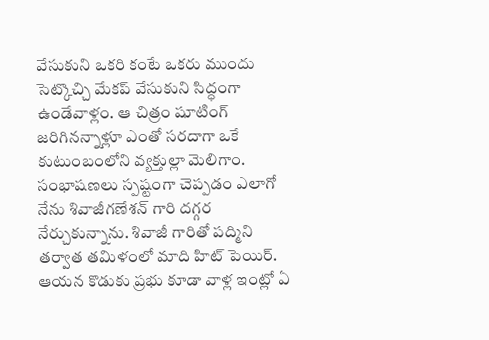వేసుకుని ఒకరి కంటే ఒకరు ముందు సెట్కొచ్చి మేకప్ వేసుకుని సిద్ధంగా ఉండేవాళ్లం. ఆ చిత్రం షూటింగ్ జరిగినన్నాళ్లూ ఎంతో సరదాగా ఒకే కుటుంబంలోని వ్యక్తుల్లా మెలిగాం. సంభాషణలు స్పష్టంగా చెప్పడం ఎలాగో నేను శివాజీగణేశన్ గారి దగ్గర నేర్చుకున్నాను. శివాజీ గారితో పద్మిని తర్వాత తమిళంలో మాది హిట్ పెయిర్. ఆయన కొడుకు ప్రభు కూడా వాళ్ల ఇంట్లో ఏ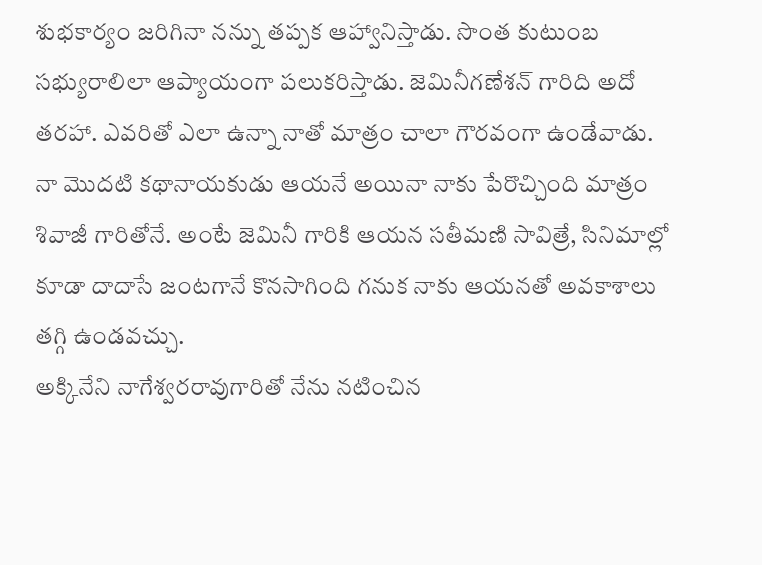శుభకార్యం జరిగినా నన్ను తప్పక ఆహ్వానిస్తాడు. సొంత కుటుంబ సభ్యురాలిలా ఆప్యాయంగా పలుకరిస్తాడు. జెమినీగణేశన్ గారిది అదో తరహా. ఎవరితో ఎలా ఉన్నా నాతో మాత్రం చాలా గౌరవంగా ఉండేవాడు. నా మొదటి కథానాయకుడు ఆయనే అయినా నాకు పేరొచ్చింది మాత్రం శివాజీ గారితోనే. అంటే జెమినీ గారికి ఆయన సతీమణి సావిత్రే, సినిమాల్లో కూడా దాదాసే జంటగానే కొనసాగింది గనుక నాకు ఆయనతో అవకాశాలు తగ్గి ఉండవచ్చు.
అక్కినేని నాగేశ్వరరావుగారితో నేను నటించిన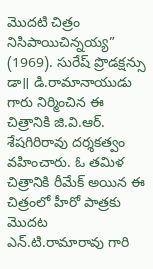మొదటి చిత్రం నిసిపాయిచిన్నయ్య” (1969). సురేష్ ప్రొడక్షన్సు డా॥ డి.రామానాయుడు గారు నిర్మించిన ఈ చిత్రానికి జి.వి.ఆర్. శేషగిరిరావు దర్శకత్వం వహించారు. ఓ తమిళ చిత్రానికి రీమేక్ అయిన ఈ చిత్రంలో హీరో పాత్రకు మొదట ఎన్.టి.రామారావు గారి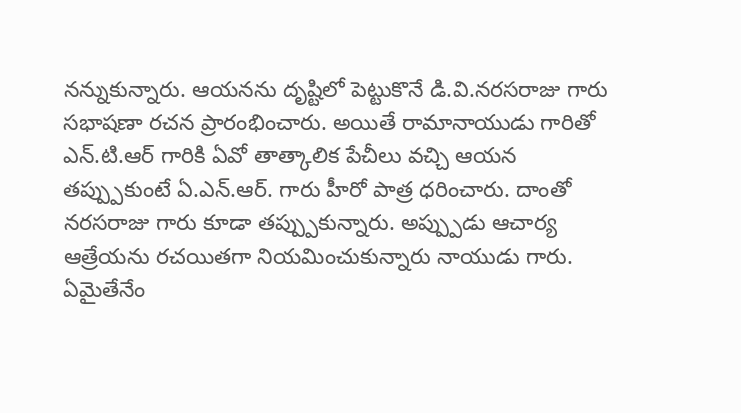నన్నుకున్నారు. ఆయనను దృష్టిలో పెట్టుకొనే డి.వి.నరసరాజు గారు సభాషణా రచన ప్రారంభించారు. అయితే రామానాయుడు గారితో ఎన్.టి.ఆర్ గారికి ఏవో తాత్కాలిక పేచీలు వచ్చి ఆయన తప్ప్పుకుంటే ఏ.ఎన్.ఆర్. గారు హీరో పాత్ర ధరించారు. దాంతో నరసరాజు గారు కూడా తప్ప్పుకున్నారు. అప్ప్పుడు ఆచార్య ఆత్రేయను రచయితగా నియమించుకున్నారు నాయుడు గారు.
ఏమైతేనేం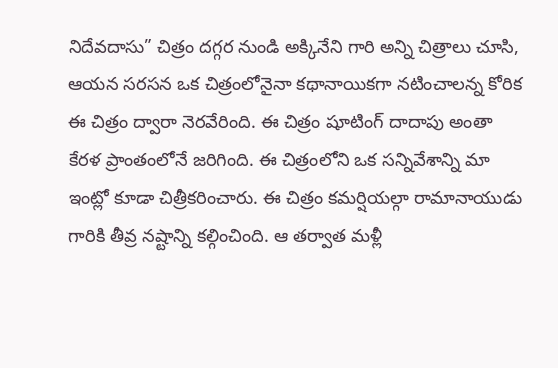నిదేవదాసు” చిత్రం దగ్గర నుండి అక్కినేని గారి అన్ని చిత్రాలు చూసి, ఆయన సరసన ఒక చిత్రంలోనైనా కథానాయికగా నటించాలన్న కోరిక ఈ చిత్రం ద్వారా నెరవేరింది. ఈ చిత్రం షూటింగ్ దాదాపు అంతా కేరళ ప్రాంతంలోనే జరిగింది. ఈ చిత్రంలోని ఒక సన్నివేశాన్ని మా ఇంట్లో కూడా చిత్రీకరించారు. ఈ చిత్రం కమర్షియల్గా రామానాయుడు గారికి తీవ్ర నష్టాన్ని కల్గించింది. ఆ తర్వాత మళ్లీ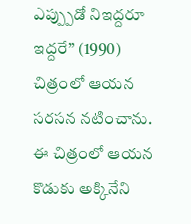ఎప్ప్పుడో నిఇద్దరూ ఇద్దరే” (1990) చిత్రంలో ఆయన సరసన నటించాను. ఈ చిత్రంలో ఆయన కొడుకు అక్కినేని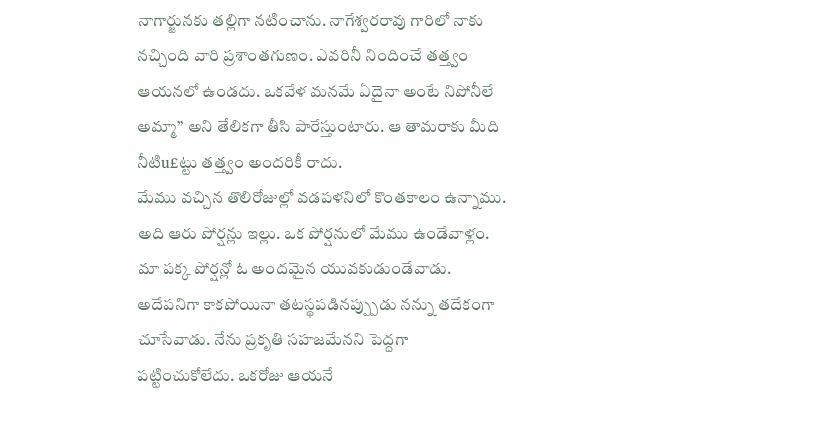నాగార్జునకు తల్లిగా నటించాను. నాగేశ్వరరావు గారిలో నాకు నచ్చింది వారి ప్రశాంతగుణం. ఎవరినీ నిందించే తత్త్వం ఆయనలో ఉండదు. ఒకవేళ మనమే ఏదైనా అంటే నిపోనీలే అమ్మా” అని తేలికగా తీసి పారేస్తుంటారు. ఆ తామరాకు మీది నీటిu£ట్టు తత్త్వం అందరికీ రాదు.
మేము వచ్చిన తొలిరోజుల్లో వడపళనిలో కొంతకాలం ఉన్నాము. అది ఆరు పోర్షన్లు ఇల్లు. ఒక పోర్షనులో మేము ఉండేవాళ్లం. మా పక్క పోర్షన్లో ఓ అందమైన యువకుడుండేవాడు. అదేపనిగా కాకపోయినా తటస్థపడినప్ప్పుడు నన్ను తదేకంగా చూసేవాడు. నేను ప్రకృతి సహజమేనని పెద్దగా పట్టించుకోలేదు. ఒకరోజు ఆయనే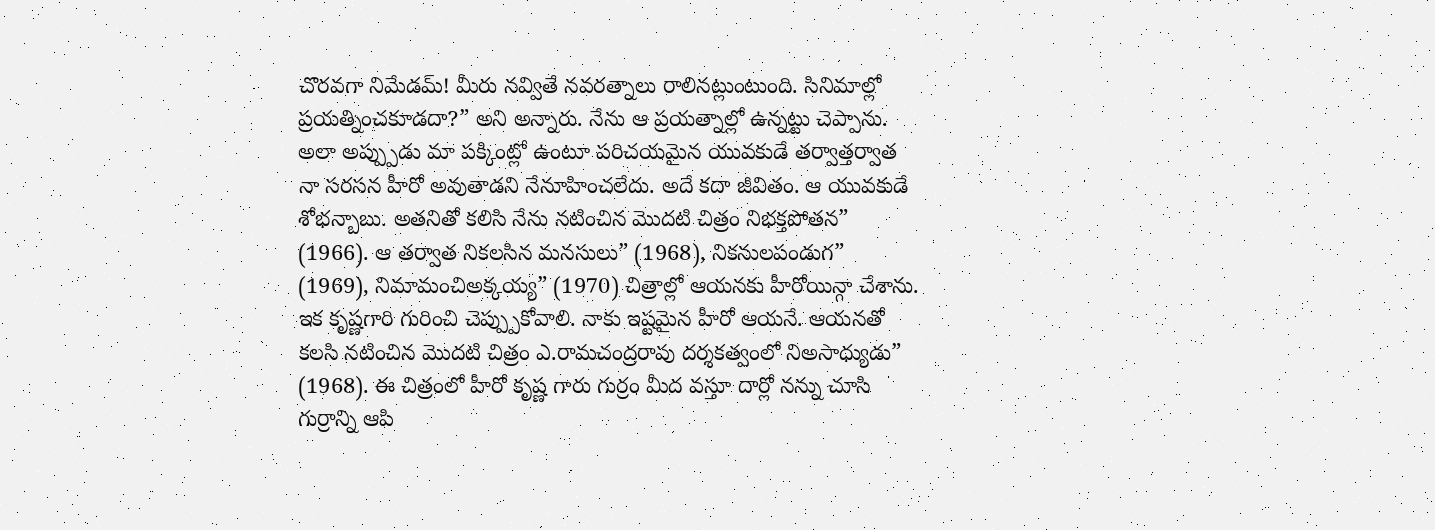చొరవగా నిమేడమ్! మీరు నవ్వితే నవరత్నాలు రాలినట్లుంటుంది. సినిమాల్లో ప్రయత్నించకూడదా?” అని అన్నారు. నేను ఆ ప్రయత్నాల్లో ఉన్నట్టు చెప్పాను. అలా అప్ప్పుడు మా పక్కింట్లో ఉంటూ పరిచయమైన యువకుడే తర్వాత్తర్వాత నా సరసన హీరో అవుతాడని నేనూహించలేదు. అదే కదా జీవితం. ఆ యువకుడే శోభన్బాబు. అతనితో కలిసి నేను నటించిన మొదటి చిత్రం నిభక్తపోతన” (1966). ఆ తర్వాత నికలసిన మనసులు” (1968), నికనులపండుగ” (1969), నిమామంచిఅక్కయ్య” (1970) చిత్రాల్లో ఆయనకు హీరోయిన్గా చేశాను.
ఇక కృష్ణగారి గురించి చెప్ప్పుకోవాలి. నాకు ఇష్టమైన హీరో ఆయనే. ఆయనతో కలసి నటించిన మొదటి చిత్రం ఎ.రామచంద్రరావు దర్శకత్వంలో నిఅసాధ్యుడు” (1968). ఈ చిత్రంలో హీరో కృష్ణ గారు గుర్రం మీద వస్తూ దార్లో నన్ను చూసి గుర్రాన్ని ఆపి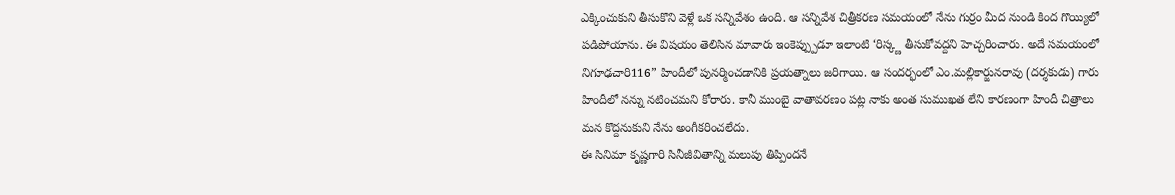ఎక్కించుకుని తీసుకొని వెళ్లే ఒక సన్నివేశం ఉంది. ఆ సన్నివేశ చిత్రీకరణ సమయంలో నేను గుర్రం మీద నుండి కింద గొయ్యిలో పడిపోయాను. ఈ విషయం తెలిసిన మావారు ఇంకెప్ప్పుడూ ఇలాంటి ‘రిస్క్ణ తీసుకోవద్దని హెచ్చరించారు. అదే సమయంలో నిగూఢచారి116” హిందీలో పునర్మించడానికి ప్రయత్నాలు జరిగాయి. ఆ సందర్భంలో ఎం.మల్లికార్జునరావు (దర్శకుడు) గారు హిందీలో నన్ను నటించమని కోరారు. కానీ ముంబై వాతావరణం పట్ల నాకు అంత సుముఖత లేని కారణంగా హిందీ చిత్రాలు మన కొద్దనుకుని నేను అంగీకరించలేదు.
ఈ సినిమా కృష్ణగారి సినీజీవితాన్ని మలుపు తిప్పిందనే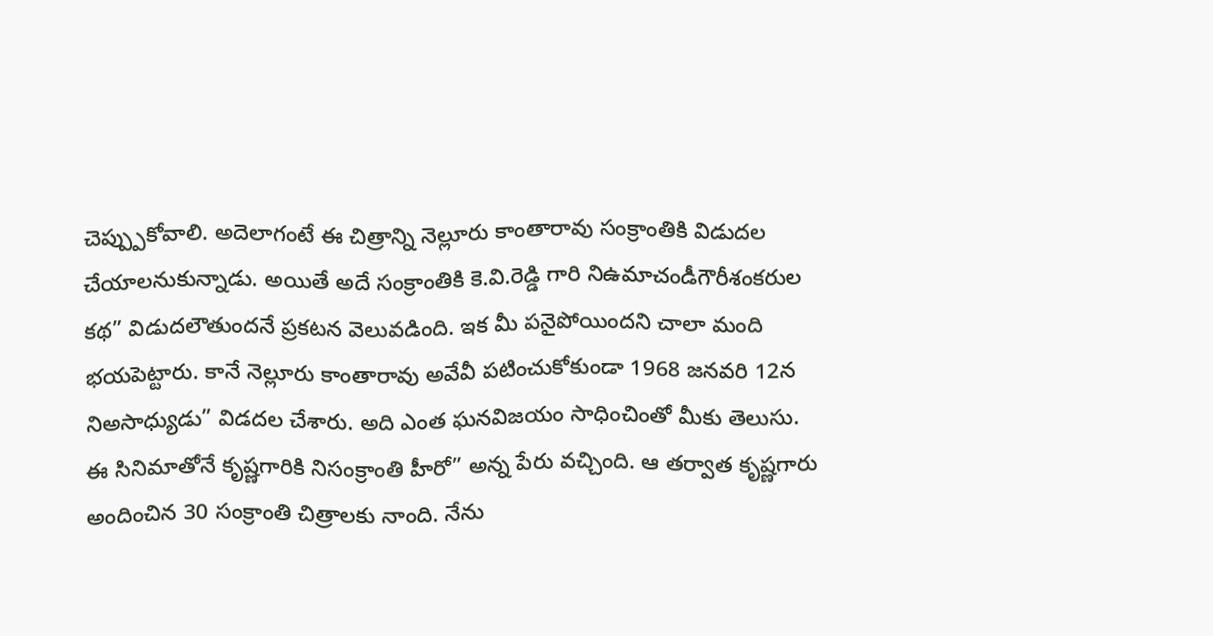చెప్ప్పుకోవాలి. అదెలాగంటే ఈ చిత్రాన్ని నెల్లూరు కాంతారావు సంక్రాంతికి విడుదల చేయాలనుకున్నాడు. అయితే అదే సంక్రాంతికి కె.వి.రెడ్డి గారి నిఉమాచండీగౌరీశంకరుల కథ” విడుదలౌతుందనే ప్రకటన వెలువడింది. ఇక మీ పనైపోయిందని చాలా మంది భయపెట్టారు. కానే నెల్లూరు కాంతారావు అవేవీ పటించుకోకుండా 1968 జనవరి 12న నిఅసాధ్యుడు” విడదల చేశారు. అది ఎంత ఘనవిజయం సాధించింతో మీకు తెలుసు. ఈ సినిమాతోనే కృష్ణగారికి నిసంక్రాంతి హీరో” అన్న పేరు వచ్చింది. ఆ తర్వాత కృష్ణగారు అందించిన 30 సంక్రాంతి చిత్రాలకు నాంది. నేను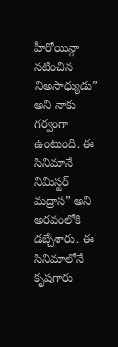హీరోయిన్గా నటించిన నిఅసాధ్యుడు” అని నాకు గర్వంగా ఉంటుంది. ఈ సినిమానే నిమిస్టర్ మద్రాస” అని అరవంలోకి డబ్చేశారు. ఈ సినిమాలోనే కృషగారు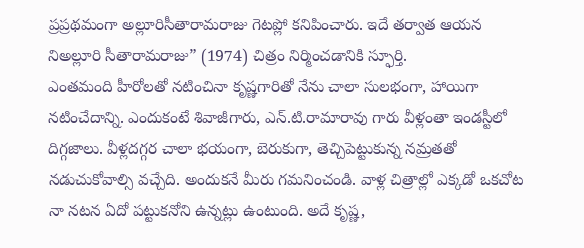ప్రప్రథమంగా అల్లూరిసీతారామరాజు గెటప్లో కనిపించారు. ఇదే తర్వాత ఆయన నిఅల్లూరి సీతారామరాజు” (1974) చిత్రం నిర్మించడానికి స్ఫూర్తి.
ఎంతమంది హీరోలతో నటించినా కృష్ణగారితో నేను చాలా సులభంగా, హాయిగా నటించేదాన్ని. ఎందుకంటే శివాజీగారు, ఎన్.టి.రామారావు గారు వీళ్లంతా ఇండస్టీలో దిగ్గజాలు. వీళ్లదగ్గర చాలా భయంగా, బెరుకుగా, తెచ్చిపెట్టుకున్న నమ్రతతో నడుచుకోవాల్సి వచ్చేది. అందుకనే మీరు గమనించండి. వాళ్ల చిత్రాల్లో ఎక్కడో ఒకచోట నా నటన ఏదో పట్టుకనోని ఉన్నట్లు ఉంటుంది. అదే కృష్ణ,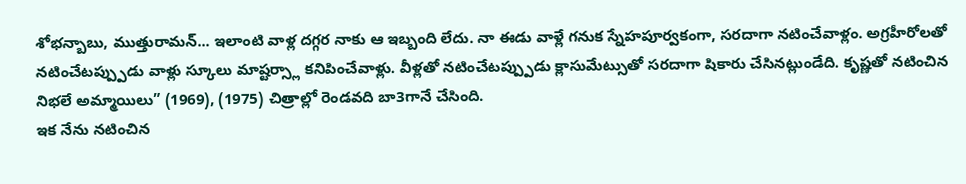శోభన్బాబు, ముత్తురామన్... ఇలాంటి వాళ్ల దగ్గర నాకు ఆ ఇబ్బంది లేదు. నా ఈడు వాళ్లే గనుక స్నేహపూర్వకంగా, సరదాగా నటించేవాళ్లం. అగ్రహీరోలతో నటించేటప్ప్పుడు వాళ్లు స్కూలు మాష్టర్స్లా కనిపించేవాళ్లు. వీళ్లతో నటించేటప్ప్పుడు క్లాసుమేట్సుతో సరదాగా షికారు చేసినట్లుండేది. కృష్ణతో నటించిన నిభలే అమ్మాయిలు” (1969), (1975) చిత్రాల్లో రెండవది బా3గానే చేసింది.
ఇక నేను నటించిన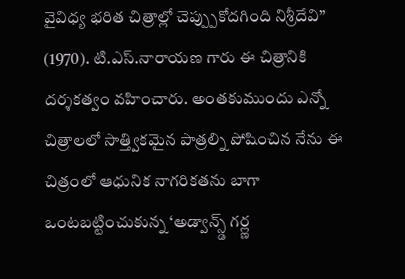వైవిధ్య భరిత చిత్రాల్లో చెప్ప్పుకోదగింది నిశ్రీదేవి” (1970). టి.ఎస్.నారాయణ గారు ఈ చిత్రానికి దర్శకత్వం వహించారు. అంతకుముందు ఎన్నో చిత్రాలలో సాత్త్వికమైన పాత్రల్ని పోషించిన నేను ఈ చిత్రంలో ఆధునిక నాగరికతను బాగా ఒంటబట్టించుకున్న ‘అడ్వాన్స్డ్ గర్ల్ణ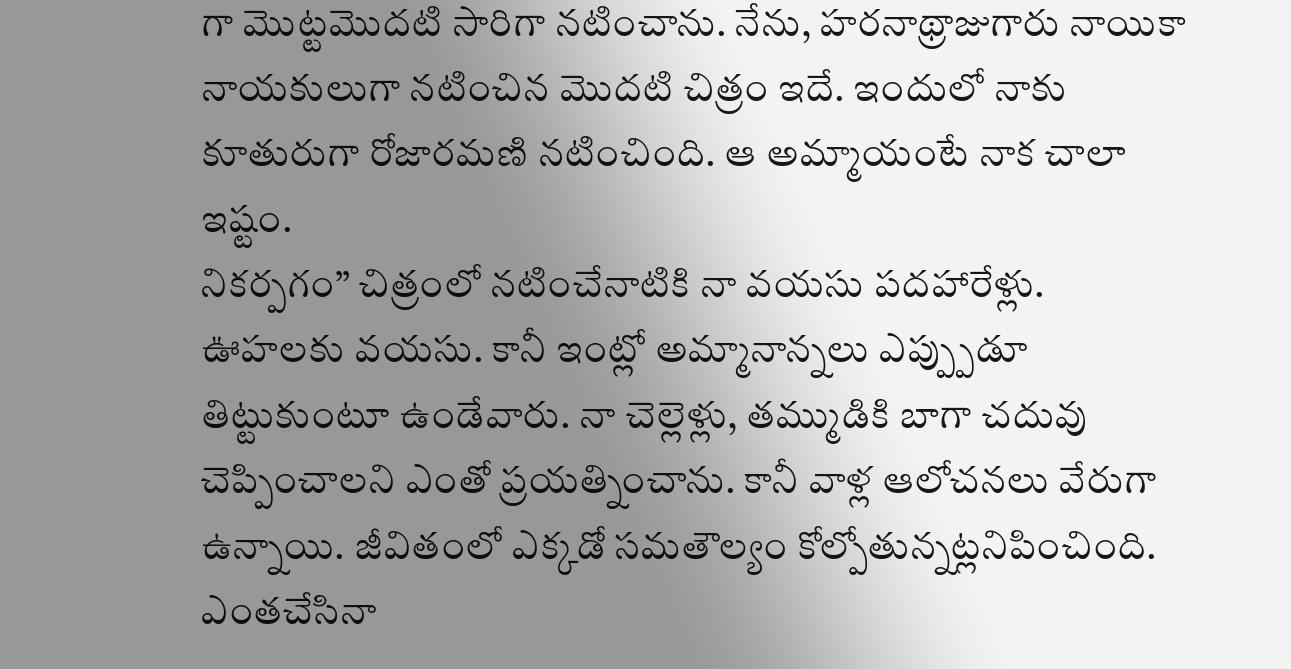గా మొట్టమొదటి సారిగా నటించాను. నేను, హరనాథ్రాజుగారు నాయికా నాయకులుగా నటించిన మొదటి చిత్రం ఇదే. ఇందులో నాకు కూతురుగా రోజారమణి నటించింది. ఆ అమ్మాయంటే నాక చాలా ఇష్టం.
నికర్పగం” చిత్రంలో నటించేనాటికి నా వయసు పదహారేళ్లు. ఊహలకు వయసు. కానీ ఇంట్లో అమ్మానాన్నలు ఎప్ప్పుడూ తిట్టుకుంటూ ఉండేవారు. నా చెల్లెళ్లు, తమ్ముడికి బాగా చదువు చెప్పించాలని ఎంతో ప్రయత్నించాను. కానీ వాళ్ల ఆలోచనలు వేరుగా ఉన్నాయి. జీవితంలో ఎక్కడో సమతౌల్యం కోల్పోతున్నట్లనిపించింది. ఎంతచేసినా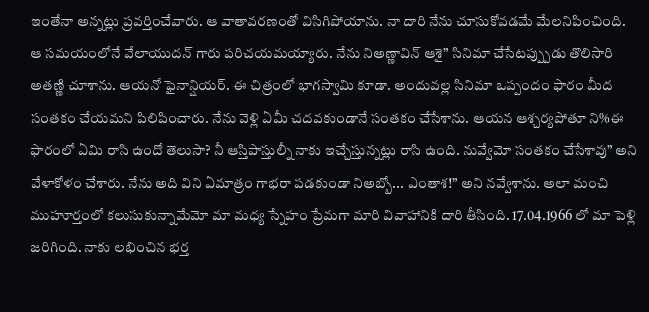ఇంతేనా అన్నట్లు ప్రవర్తించేవారు. ఆ వాతావరణంతో విసిగిపోయాను. నా దారి నేను చూసుకోవడమే మేలనిపించింది. ఆ సమయంలోనే వేలాయుదన్ గారు పరిచయమయ్యారు. నేను నిఅణ్ణావిన్ ఆశై” సినిమా చేసేటప్ప్పుడు తొలిసారి అతణ్ణి చూశాను. ఆయనో ఫైనాన్షియర్. ఈ చిత్రంలో భాగస్వామి కూడా. అందువల్ల సినిమా ఒప్పందం ఫారం మీద సంతకం చేయమని పిలిపించారు. నేను వెళ్లి ఏమీ చదవకుండానే సంతకం చేసేశాను. ఆయన ఆశ్చర్యపోతూ ని%ఈ ఫారంలో ఏమి రాసి ఉందో తెలుసా? నీ ఆస్తిపాస్తుల్నీ నాకు ఇచ్చేస్తున్నట్లు రాసి ఉంది. నువ్వేమో సంతకం చేసేశావు” అని వేళాకోళం చేశారు. నేను అది విని ఏమాత్రం గాభరా పడకుండా నిఅబ్బో... ఎంతాశ!” అని నవ్వేశాను. అలా మంచి ముహూర్తంలో కలుసుకున్నామేమో మా మధ్య స్నేహం ప్రేమగా మారి వివాహానికి దారి తీసింది. 17.04.1966 లో మా పెళ్లి జరిగింది. నాకు లభించిన భర్త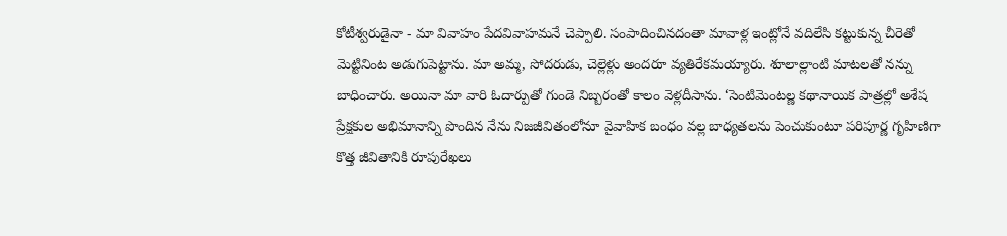కోటీశ్వరుడైనా - మా వివాహం పేదవివాహమనే చెప్పాలి. సంపాదించినదంతా మావాళ్ల ఇంట్లోనే వదిలేసి కట్టుకున్న చీరెతో మెట్టినింట అడుగుపెట్టాను. మా అమ్మ, సోదరుడు, చెల్లెళ్లు అందరూ వ్యతిరేకమయ్యారు. శూలాల్లాంటి మాటలతో నన్ను బాధించారు. అయినా మా వారి ఓదార్పుతో గుండె నిబ్బరంతో కాలం వెళ్లదీసాను. ‘సెంటిమెంటల్ణ కథానాయిక పాత్రల్లో అశేష ప్రేక్షకుల అభిమానాన్ని పొందిన నేను నిజజీవితంలోనూ వైవాహిక బంధం వల్ల బాధ్యతలను పెంచుకుంటూ పరిపూర్ణ గృహిణిగా కొత్త జీవితానికి రూపురేఖలు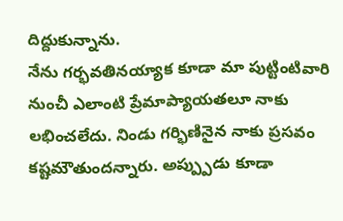దిద్దుకున్నాను.
నేను గర్భవతినయ్యాక కూడా మా పుట్టింటివారి నుంచీ ఎలాంటి ప్రేమాప్యాయతలూ నాకు లభించలేదు. నిండు గర్భిణినైన నాకు ప్రసవం కష్టమౌతుందన్నారు. అప్ప్పుడు కూడా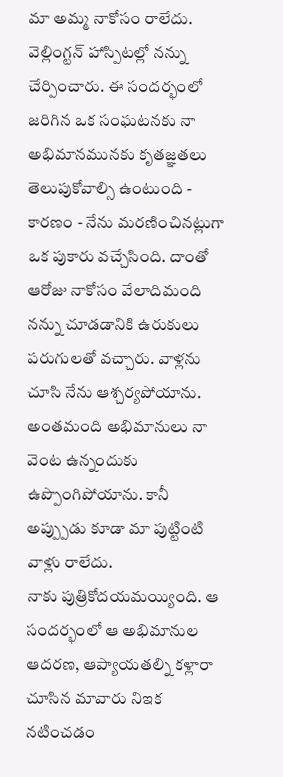మా అమ్మ నాకోసం రాలేదు. వెల్లింగ్టన్ హాస్పిటల్లో నన్ను చేర్పించారు. ఈ సందర్భంలో జరిగిన ఒక సంఘటనకు నా అభిమానమునకు కృతజ్ఞతలు తెలుపుకోవాల్సి ఉంటుంది - కారణం - నేను మరణించినట్లుగా ఒక పుకారు వచ్చేసింది. దాంతో ఆరోజు నాకోసం వేలాదిమంది నన్ను చూడడానికి ఉరుకులు పరుగులతో వచ్చారు. వాళ్లను చూసి నేను ఆశ్చర్యపోయాను. అంతమంది అభిమానులు నా వెంట ఉన్నందుకు ఉప్పొంగిపోయాను. కానీ అప్ప్పుడు కూడా మా పుట్టింటి వాళ్లు రాలేదు.
నాకు పుత్రికోదయమయ్యింది. ఆ సందర్భంలో ఆ అభిమానుల ఆదరణ, ఆప్యాయతల్ని కళ్లారా చూసిన మావారు నిఇక నటించడం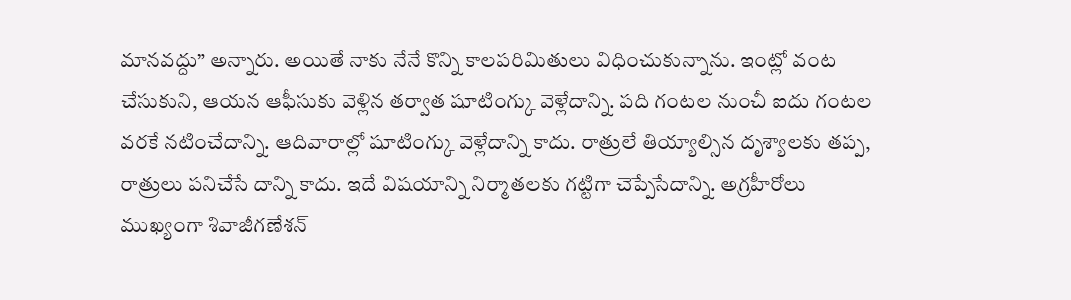మానవద్దు” అన్నారు. అయితే నాకు నేనే కొన్ని కాలపరిమితులు విధించుకున్నాను. ఇంట్లో వంట చేసుకుని, ఆయన ఆఫీసుకు వెళ్లిన తర్వాత షూటింగ్కు వెళ్లేదాన్ని. పది గంటల నుంచీ ఐదు గంటల వరకే నటించేదాన్ని. ఆదివారాల్లో షూటింగ్కు వెళ్లేదాన్ని కాదు. రాత్రులే తియ్యాల్సిన దృశ్యాలకు తప్ప, రాత్రులు పనిచేసే దాన్ని కాదు. ఇదే విషయాన్ని నిర్మాతలకు గట్టిగా చెప్పేసేదాన్ని. అగ్రహీరోలు ముఖ్యంగా శివాజీగణేశన్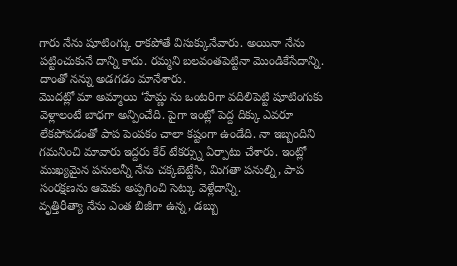గారు నేను షూటింగ్కు రాకపోతే విసుక్కునేవారు. అయినా నేను పట్టించుకునే దాన్ని కాదు. రమ్మని బలవంతపెట్టినా మొండికేసేదాన్ని. దాంతో నన్ను అడగడం మానేశారు.
మొదట్లో మా అమ్మాయి ‘హేమ్ణ ను ఒంటరిగా వదిలిపెట్టి షూటింగుకు వెళ్లాలంటే బాధగా అన్పించేది. పైగా ఇంట్లో పెద్ద దిక్కు ఎవరూ లేకపోవడంతో పాప పెంపకం చాలా కష్టంగా ఉండేది. నా ఇబ్బందిని గమనించి మావారు ఇద్దరు కేర్ టేకర్స్ను ఏర్పాటు చేశారు. ఇంట్లో ముఖ్యమైన పనులన్నీ నేను చక్కబెట్టేసి, మిగతా పనుల్ని, పాప సంరక్షణను ఆమెకు అప్పగించి సెట్కు వెళ్లేదాన్ని.
వృత్తిరీత్యా నేను ఎంత బిజీగా ఉన్న, డబ్బు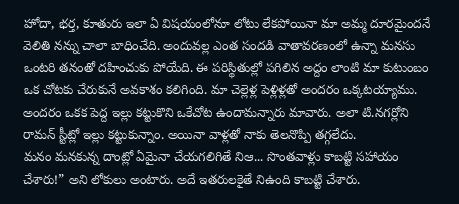హోదా, భర్త, కూతురు ఇలా ఏ విషయంలోనూ లోటు లేకపోయినా మా అమ్మ దూరమైందనే వెలితి నన్ను చాలా బాధించేది. అందువల్ల ఎంత సందడి వాతావరణంలో ఉన్నా మనసు ఒంటరి తనంతో దహించుకు పోయేది. ఈ పరిస్థితుల్లో పగిలిన అద్దం లాంటి మా కుటుంబం ఒక చోటకు చేరుకునే అవకాశం కలిగింది. మా చెల్లెళ్ల పెళ్లిళ్లతో అందరం ఒక్కటయ్యాము. అందరం ఒకక పెద్ద ఇల్లు కట్టుకొని ఒకేచోట ఉందామన్నారు మావారు. అలా టి.నగర్లోని రామన్ స్టీట్లో ఇల్లు కట్టుకున్నాం. అయినా వాళ్లతో నాకు తెలనొప్పి తగ్గలేదు.
మనం మనకున్న దాంట్లో ఏమైనా చేయగలిగితే నిఆ... సొంతవాళ్లు కాబట్టి సహాయం చేశారు!” అని లోకులు అంటారు. అదే ఇతరులకైతే నిఉంది కాబట్టి చేశారు.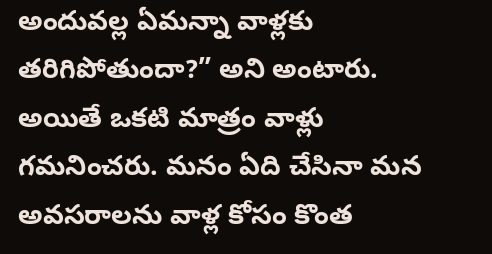అందువల్ల ఏమన్నా వాళ్లకు తరిగిపోతుందా?” అని అంటారు. అయితే ఒకటి మాత్రం వాళ్లు గమనించరు. మనం ఏది చేసినా మన అవసరాలను వాళ్ల కోసం కొంత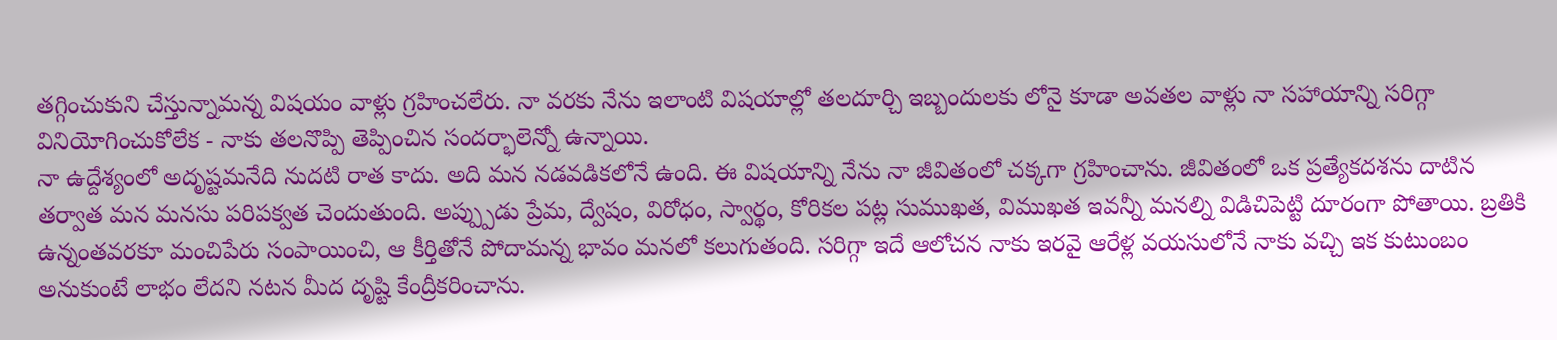తగ్గించుకుని చేస్తున్నామన్న విషయం వాళ్లు గ్రహించలేరు. నా వరకు నేను ఇలాంటి విషయాల్లో తలదూర్చి ఇబ్బందులకు లోనై కూడా అవతల వాళ్లు నా సహాయాన్ని సరిగ్గా వినియోగించుకోలేక - నాకు తలనొప్పి తెప్పించిన సందర్భాలెన్నో ఉన్నాయి.
నా ఉద్దేశ్యంలో అదృష్టమనేది నుదటి రాత కాదు. అది మన నడవడికలోనే ఉంది. ఈ విషయాన్ని నేను నా జీవితంలో చక్కగా గ్రహించాను. జీవితంలో ఒక ప్రత్యేకదశను దాటిన తర్వాత మన మనసు పరిపక్వత చెందుతుంది. అప్ప్పుడు ప్రేమ, ద్వేషం, విరోధం, స్వార్థం, కోరికల పట్ల సుముఖత, విముఖత ఇవన్నీ మనల్ని విడిచిపెట్టి దూరంగా పోతాయి. బ్రతికి ఉన్నంతవరకూ మంచిపేరు సంపాయించి, ఆ కీర్తితోనే పోదామన్న భావం మనలో కలుగుతంది. సరిగ్గా ఇదే ఆలోచన నాకు ఇరవై ఆరేళ్ల వయసులోనే నాకు వచ్చి ఇక కుటుంబం అనుకుంటే లాభం లేదని నటన మీద దృష్టి కేంద్రీకరించాను.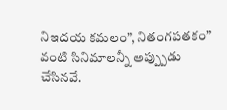నిఇదయ కమలం”, నితంగపతకం” వంటి సినిమాలన్నీ అప్ప్పుడు చేసినవే.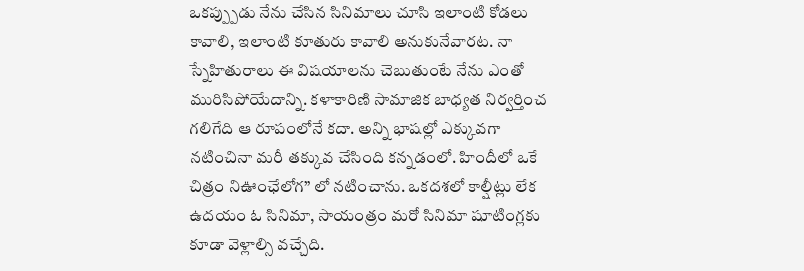ఒకప్ప్పుడు నేను చేసిన సినిమాలు చూసి ఇలాంటి కోడలు కావాలి, ఇలాంటి కూతురు కావాలి అనుకునేవారట. నా స్నేహితురాలు ఈ విషయాలను చెబుతుంటే నేను ఎంతో మురిసిపోయేదాన్ని. కళాకారిణి సామాజిక బాధ్యత నిర్వర్తించ గలిగేది ఆ రూపంలోనే కదా. అన్ని భాషల్లో ఎక్కువగా నటించినా మరీ తక్కువ చేసింది కన్నడంలో. హిందీలో ఒకే చిత్రం నిఊంఛేలోగ” లో నటించాను. ఒకదశలో కాల్షీట్లు లేక ఉదయం ఓ సినిమా, సాయంత్రం మరో సినిమా షూటింగ్లకు కూడా వెళ్లాల్సి వచ్చేది.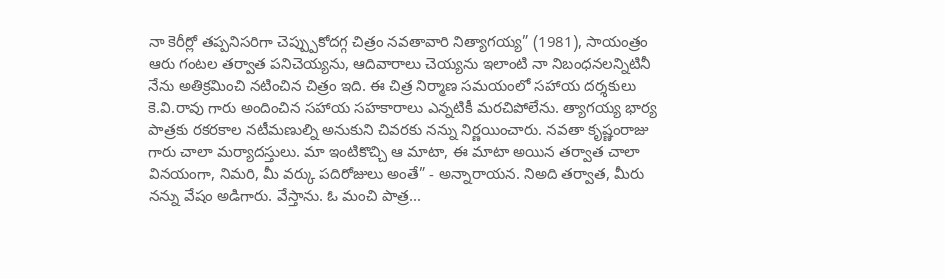నా కెరీర్లో తప్పనిసరిగా చెప్ప్పుకోదగ్గ చిత్రం నవతావారి నిత్యాగయ్య” (1981), సాయంత్రం ఆరు గంటల తర్వాత పనిచెయ్యను, ఆదివారాలు చెయ్యను ఇలాంటి నా నిబంధనలన్నిటినీ నేను అతిక్రమించి నటించిన చిత్రం ఇది. ఈ చిత్ర నిర్మాణ సమయంలో సహాయ దర్శకులు కె.వి.రావు గారు అందించిన సహాయ సహకారాలు ఎన్నటికీ మరచిపోలేను. త్యాగయ్య భార్య పాత్రకు రకరకాల నటీమణుల్ని అనుకుని చివరకు నన్ను నిర్ణయించారు. నవతా కృష్ణంరాజు గారు చాలా మర్యాదస్తులు. మా ఇంటికొచ్చి ఆ మాటా, ఈ మాటా అయిన తర్వాత చాలా వినయంగా, నిమరి, మీ వర్కు పదిరోజులు అంతే” - అన్నారాయన. నిఅది తర్వాత, మీరు నన్ను వేషం అడిగారు. వేస్తాను. ఓ మంచి పాత్ర...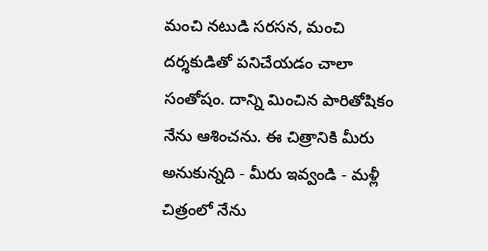మంచి నటుడి సరసన, మంచి దర్శకుడితో పనిచేయడం చాలా సంతోషం. దాన్ని మించిన పారితోషికం నేను ఆశించను. ఈ చిత్రానికి మీరు అనుకున్నది - మీరు ఇవ్వండి - మళ్లీ చిత్రంలో నేను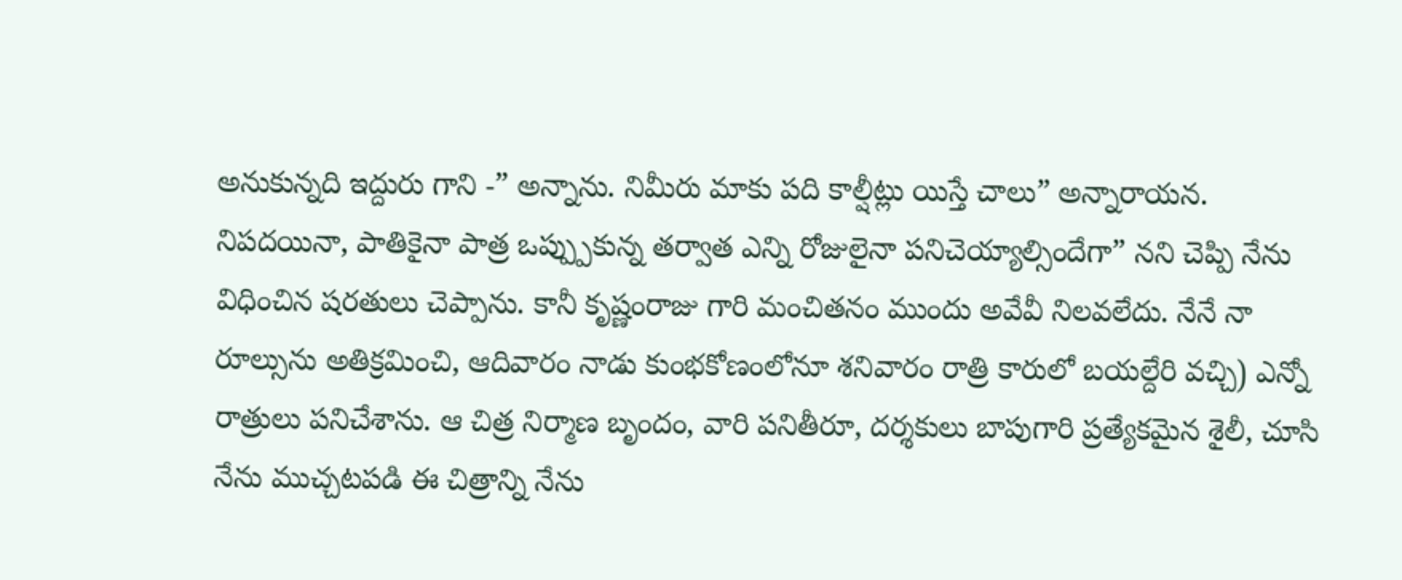అనుకున్నది ఇద్దురు గాని -” అన్నాను. నిమీరు మాకు పది కాల్షీట్లు యిస్తే చాలు” అన్నారాయన. నిపదయినా, పాతికైనా పాత్ర ఒప్ప్పుకున్న తర్వాత ఎన్ని రోజులైనా పనిచెయ్యాల్సిందేగా” నని చెప్పి నేను విధించిన షరతులు చెప్పాను. కానీ కృష్ణంరాజు గారి మంచితనం ముందు అవేవీ నిలవలేదు. నేనే నా రూల్సును అతిక్రమించి, ఆదివారం నాడు కుంభకోణంలోనూ శనివారం రాత్రి కారులో బయల్దేరి వచ్చి) ఎన్నో రాత్రులు పనిచేశాను. ఆ చిత్ర నిర్మాణ బృందం, వారి పనితీరూ, దర్శకులు బాపుగారి ప్రత్యేకమైన శైలీ, చూసి నేను ముచ్చటపడి ఈ చిత్రాన్ని నేను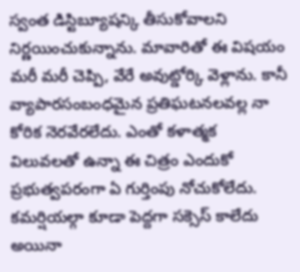స్వంత డిస్టిబ్యూషన్కి తీసుకోవాలని నిర్ణయించుకున్నాను. మావారితో ఈ విషయం మరీ మరీ చెప్పి, వేరే అవుట్డోర్కి వెళ్లాను. కానీ వ్యాపారసంబంధమైన ప్రతిఘటనలవల్ల నా కోరిక నెరవేరలేదు. ఎంతో కళాత్మక విలువలతో ఉన్నా ఈ చిత్రం ఎందుకో ప్రభుత్వపరంగా ఏ గుర్తింపు నోచుకోలేదు. కమర్షియల్గా కూడా పెద్దగా సక్సెస్ కాలేదు అయినా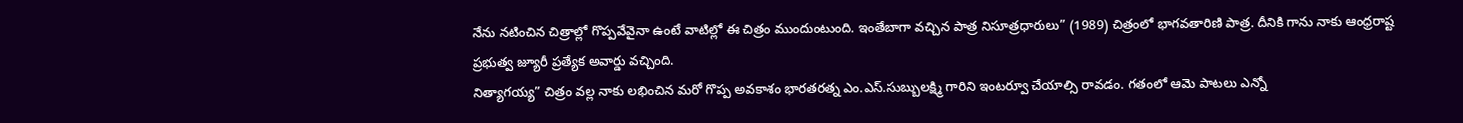నేను నటించిన చిత్రాల్లో గొప్పవేవైనా ఉంటే వాటిల్లో ఈ చిత్రం ముందుంటుంది. ఇంతేబాగా వచ్చిన పాత్ర నిసూత్రధారులు” (1989) చిత్రంలో భాగవతారిణి పాత్ర. దీనికి గాను నాకు ఆంధ్రరాష్ట ప్రభుత్వ జ్యూరీ ప్రత్యేక అవార్డు వచ్చింది.
నిత్యాగయ్య” చిత్రం వల్ల నాకు లభించిన మరో గొప్ప అవకాశం భారతరత్న ఎం.ఎస్.సుబ్బులక్ష్మి గారిని ఇంటర్వూ చేయాల్సి రావడం. గతంలో ఆమె పాటలు ఎన్నో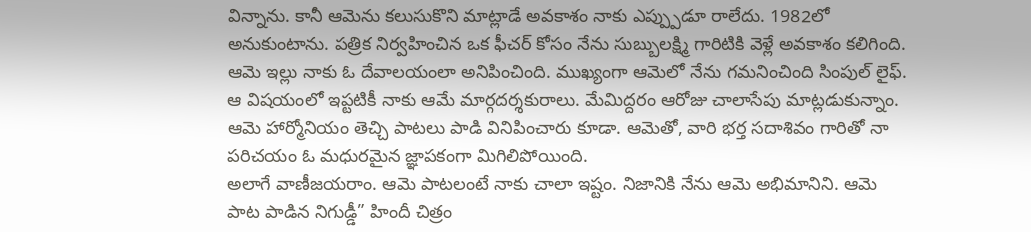విన్నాను. కానీ ఆమెను కలుసుకొని మాట్లాడే అవకాశం నాకు ఎప్ప్పుడూ రాలేదు. 1982లో అనుకుంటాను. పత్రిక నిర్వహించిన ఒక ఫీచర్ కోసం నేను సుబ్బులక్ష్మి గారిటికి వెళ్లే అవకాశం కలిగింది. ఆమె ఇల్లు నాకు ఓ దేవాలయంలా అనిపించింది. ముఖ్యంగా ఆమెలో నేను గమనించింది సింపుల్ లైఫ్. ఆ విషయంలో ఇప్టటికీ నాకు ఆమే మార్గదర్శకురాలు. మేమిద్దరం ఆరోజు చాలాసేపు మాట్లడుకున్నాం. ఆమె హార్మోనియం తెచ్చి పాటలు పాడి వినిపించారు కూడా. ఆమెతో, వారి భర్త సదాశివం గారితో నా పరిచయం ఓ మధురమైన జ్ఞాపకంగా మిగిలిపోయింది.
అలాగే వాణీజయరాం. ఆమె పాటలంటే నాకు చాలా ఇష్టం. నిజానికి నేను ఆమె అభిమానిని. ఆమె పాట పాడిన నిగుడ్డీ” హిందీ చిత్రం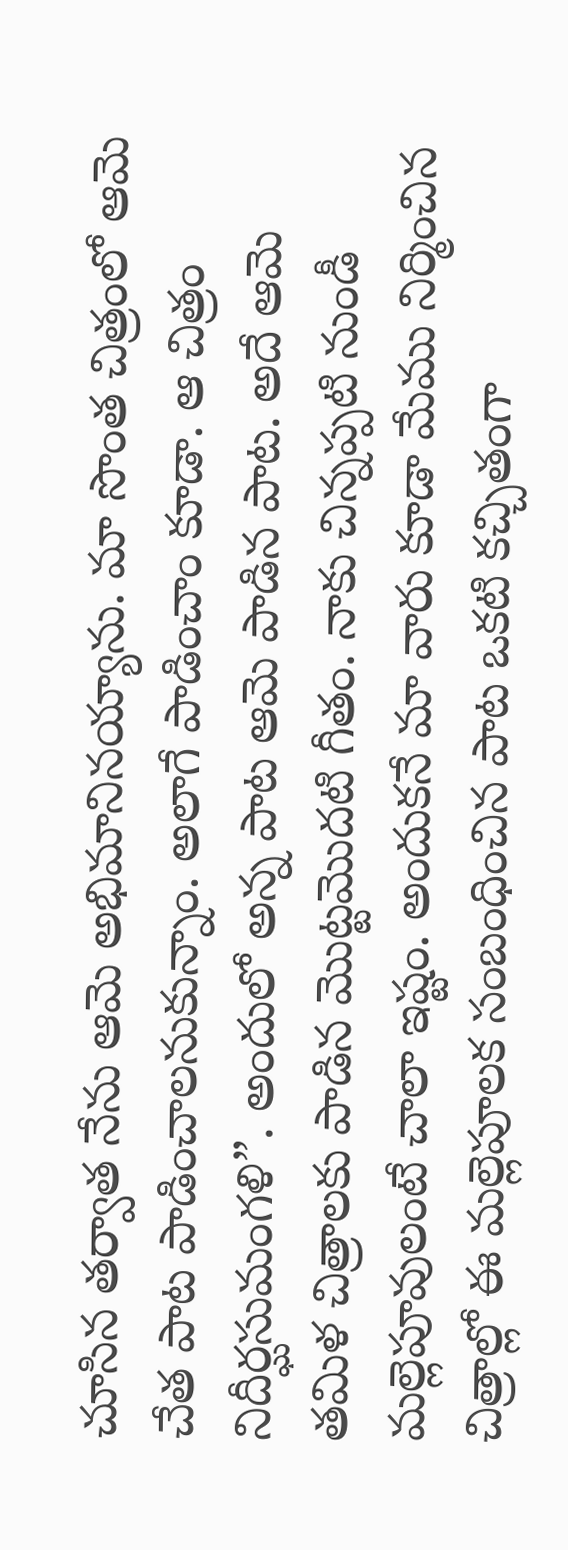చూసిన తర్వాత నేను ఆమె అభిమానినయ్యాను. మా సొంత చిత్రంలో ఆమె చేత పాట పాడించాలనుకున్నాం. అలాగే పాడించాం కూడా. ఆ చిత్రం నిదీర్ఘసుమంగళి”. అందులో అన్న పాట ఆమె పాడిన పాట. అదే ఆమె తమిళ చిత్రాలకు పాడిన మొట్టమొదటి గీతం. నాకు చిన్నప్పటి నుండీ మల్లెపూవులంటే చాలా ఇష్టం. అందుకనే మా వారు కూడా మేము నిర్మించిన చిత్రాల్లో ఈ మల్లెపూలక సంబంధించిన పాట ఒకటి కచ్చితంగా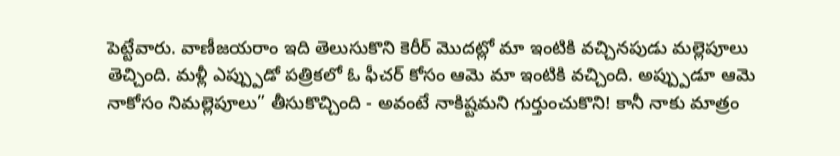పెట్టేవారు. వాణీజయరాం ఇది తెలుసుకొని కెరీర్ మొదట్లో మా ఇంటికి వచ్చినపుడు మల్లెపూలు తెచ్చింది. మళ్లీ ఎప్ప్పుడో పత్రికలో ఓ ఫీచర్ కోసం ఆమె మా ఇంటికి వచ్చింది. అప్ప్పుడూ ఆమె నాకోసం నిమల్లెపూలు” తీసుకొచ్చింది - అవంటే నాకిష్టమని గుర్తుంచుకొని! కానీ నాకు మాత్రం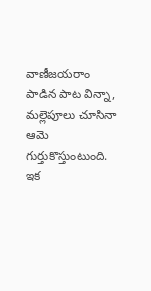వాణీజయరాం పాడిన పాట విన్నా, మల్లెపూలు చూసినా ఆమె గుర్తుకొస్తుంటుంది.
ఇక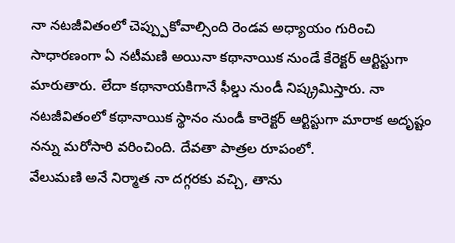నా నటజీవితంలో చెప్ప్పుకోవాల్సింది రెండవ అధ్యాయం గురించి సాధారణంగా ఏ నటీమణి అయినా కథానాయిక నుండే కేరెక్టర్ ఆర్టిస్టుగా మారుతారు. లేదా కథానాయకిగానే ఫీల్డు నుండీ నిష్క్రమిస్తారు. నా నటజీవితంలో కథానాయిక స్థానం నుండీ కారెక్టర్ ఆర్టిస్టుగా మారాక అదృష్టం నన్ను మరోసారి వరించింది. దేవతా పాత్రల రూపంలో.
వేలుమణి అనే నిర్మాత నా దగ్గరకు వచ్చి, తాను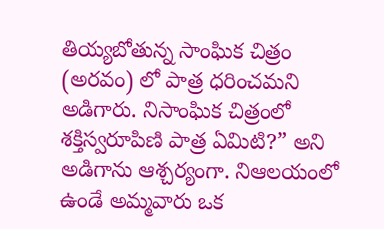తియ్యబోతున్న సాంఘిక చిత్రం (అరవం) లో పాత్ర ధరించమని అడిగారు. నిసాంఘిక చిత్రంలో శక్తిస్వరూపిణి పాత్ర ఏమిటి?” అని అడిగాను ఆశ్చర్యంగా. నిఆలయంలో ఉండే అమ్మవారు ఒక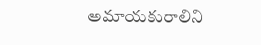అమాయకురాలిని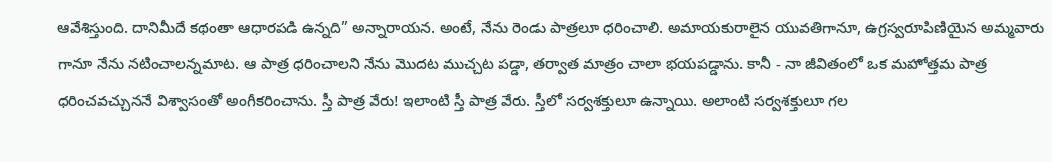ఆవేశిస్తుంది. దానిమీదే కథంతా ఆధారపడి ఉన్నది” అన్నారాయన. అంటే, నేను రెండు పాత్రలూ ధరించాలి. అమాయకురాలైన యువతిగానూ, ఉగ్రస్వరూపిణియైన అమ్మవారు గానూ నేను నటించాలన్నమాట. ఆ పాత్ర ధరించాలని నేను మొదట ముచ్చట పడ్డా, తర్వాత మాత్రం చాలా భయపడ్డాను. కానీ - నా జీవితంలో ఒక మహోత్తమ పాత్ర ధరించవచ్చుననే విశ్వాసంతో అంగీకరించాను. స్తీ పాత్ర వేరు! ఇలాంటి స్తీ పాత్ర వేరు. స్తీలో సర్వశక్తులూ ఉన్నాయి. అలాంటి సర్వశక్తులూ గల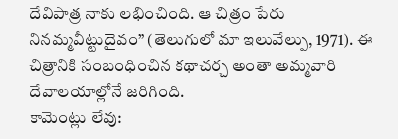దేవిపాత్ర నాకు లభించింది. ఆ చిత్రం పేరు నినమ్మవీట్టుదైవం” (తెలుగులో మా ఇలువేల్పు, 1971). ఈ చిత్రానికి సంబంధించిన కథాచర్చ అంతా అమ్మవారి దేవాలయాల్లోనే జరిగింది.
కామెంట్లు లేవు: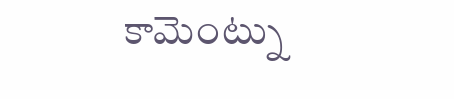కామెంట్ను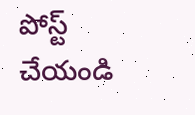పోస్ట్ చేయండి